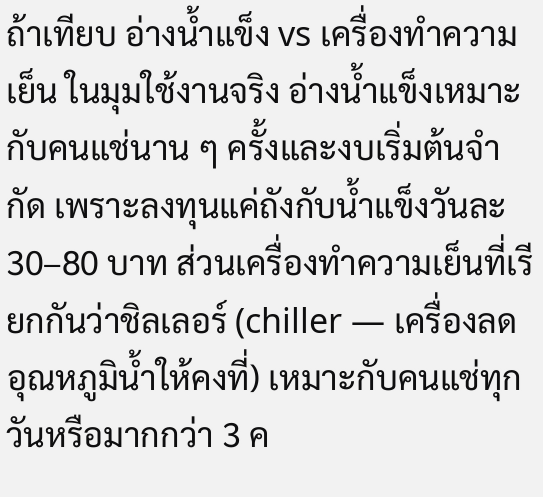ถ้าเทียบ อ่างน้ำแข็ง vs เครื่องทำความเย็น ในมุมใช้งานจริง อ่างน้ำแข็งเหมาะกับคนแช่นาน ๆ ครั้งและงบเริ่มต้นจำกัด เพราะลงทุนแค่ถังกับน้ำแข็งวันละ 30–80 บาท ส่วนเครื่องทำความเย็นที่เรียกกันว่าชิลเลอร์ (chiller — เครื่องลดอุณหภูมิน้ำให้คงที่) เหมาะกับคนแช่ทุกวันหรือมากกว่า 3 ค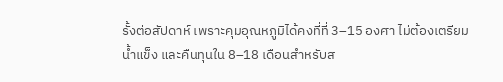รั้งต่อสัปดาห์ เพราะคุมอุณหภูมิได้คงที่ที่ 3–15 องศา ไม่ต้องเตรียมน้ำแข็ง และคืนทุนใน 8–18 เดือนสำหรับส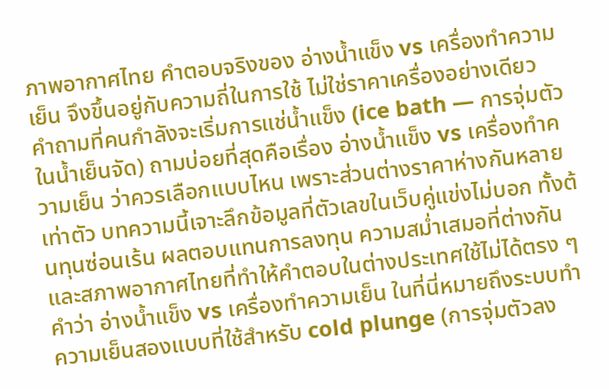ภาพอากาศไทย คำตอบจริงของ อ่างน้ำแข็ง vs เครื่องทำความเย็น จึงขึ้นอยู่กับความถี่ในการใช้ ไม่ใช่ราคาเครื่องอย่างเดียว
คำถามที่คนกำลังจะเริ่มการแช่น้ำแข็ง (ice bath — การจุ่มตัวในน้ำเย็นจัด) ถามบ่อยที่สุดคือเรื่อง อ่างน้ำแข็ง vs เครื่องทำความเย็น ว่าควรเลือกแบบไหน เพราะส่วนต่างราคาห่างกันหลายเท่าตัว บทความนี้เจาะลึกข้อมูลที่ตัวเลขในเว็บคู่แข่งไม่บอก ทั้งต้นทุนซ่อนเร้น ผลตอบแทนการลงทุน ความสม่ำเสมอที่ต่างกัน และสภาพอากาศไทยที่ทำให้คำตอบในต่างประเทศใช้ไม่ได้ตรง ๆ คำว่า อ่างน้ำแข็ง vs เครื่องทำความเย็น ในที่นี่หมายถึงระบบทำความเย็นสองแบบที่ใช้สำหรับ cold plunge (การจุ่มตัวลง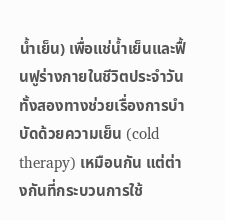น้ำเย็น) เพื่อแช่น้ำเย็นและฟื้นฟูร่างกายในชีวิตประจำวัน ทั้งสองทางช่วยเรื่องการบำบัดด้วยความเย็น (cold therapy) เหมือนกัน แต่ต่างกันที่กระบวนการใช้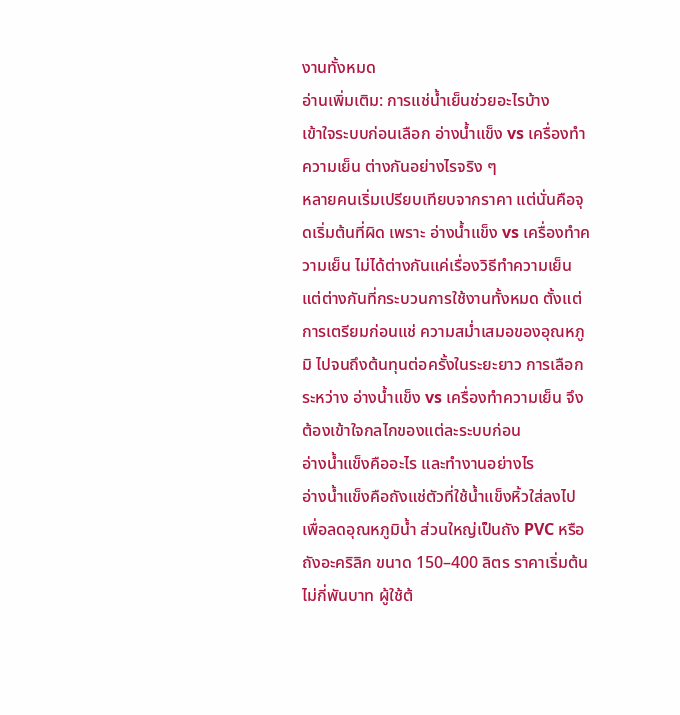งานทั้งหมด
อ่านเพิ่มเติม: การแช่น้ำเย็นช่วยอะไรบ้าง
เข้าใจระบบก่อนเลือก อ่างน้ำแข็ง vs เครื่องทำความเย็น ต่างกันอย่างไรจริง ๆ
หลายคนเริ่มเปรียบเทียบจากราคา แต่นั่นคือจุดเริ่มต้นที่ผิด เพราะ อ่างน้ำแข็ง vs เครื่องทำความเย็น ไม่ได้ต่างกันแค่เรื่องวิธีทำความเย็น แต่ต่างกันที่กระบวนการใช้งานทั้งหมด ตั้งแต่การเตรียมก่อนแช่ ความสม่ำเสมอของอุณหภูมิ ไปจนถึงต้นทุนต่อครั้งในระยะยาว การเลือกระหว่าง อ่างน้ำแข็ง vs เครื่องทำความเย็น จึงต้องเข้าใจกลไกของแต่ละระบบก่อน
อ่างน้ำแข็งคืออะไร และทำงานอย่างไร
อ่างน้ำแข็งคือถังแช่ตัวที่ใช้น้ำแข็งหิ้วใส่ลงไปเพื่อลดอุณหภูมิน้ำ ส่วนใหญ่เป็นถัง PVC หรือถังอะคริลิก ขนาด 150–400 ลิตร ราคาเริ่มต้นไม่กี่พันบาท ผู้ใช้ต้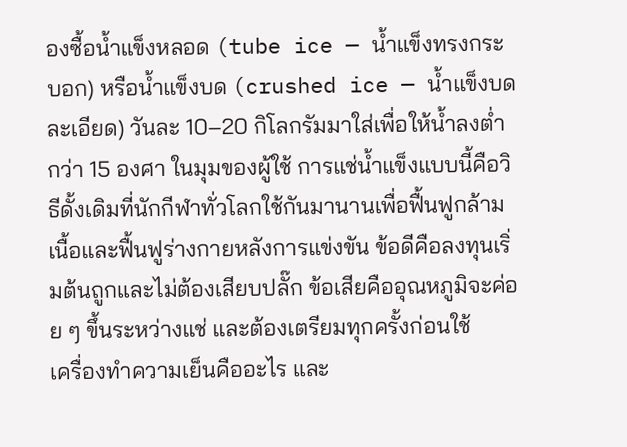องซื้อน้ำแข็งหลอด (tube ice — น้ำแข็งทรงกระบอก) หรือน้ำแข็งบด (crushed ice — น้ำแข็งบดละเอียด) วันละ 10–20 กิโลกรัมมาใส่เพื่อให้น้ำลงต่ำกว่า 15 องศา ในมุมของผู้ใช้ การแช่น้ำแข็งแบบนี้คือวิธีดั้งเดิมที่นักกีฬาทั่วโลกใช้กันมานานเพื่อฟื้นฟูกล้ามเนื้อและฟื้นฟูร่างกายหลังการแข่งขัน ข้อดีคือลงทุนเริ่มต้นถูกและไม่ต้องเสียบปลั๊ก ข้อเสียคืออุณหภูมิจะค่อย ๆ ขึ้นระหว่างแช่ และต้องเตรียมทุกครั้งก่อนใช้
เครื่องทำความเย็นคืออะไร และ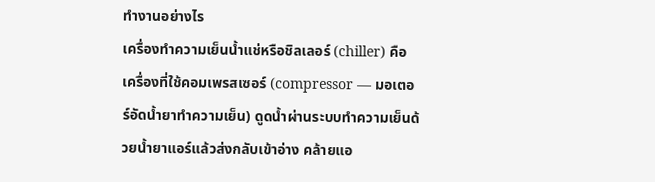ทำงานอย่างไร
เครื่องทำความเย็นน้ำแช่หรือชิลเลอร์ (chiller) คือเครื่องที่ใช้คอมเพรสเซอร์ (compressor — มอเตอร์อัดน้ำยาทำความเย็น) ดูดน้ำผ่านระบบทำความเย็นด้วยน้ำยาแอร์แล้วส่งกลับเข้าอ่าง คล้ายแอ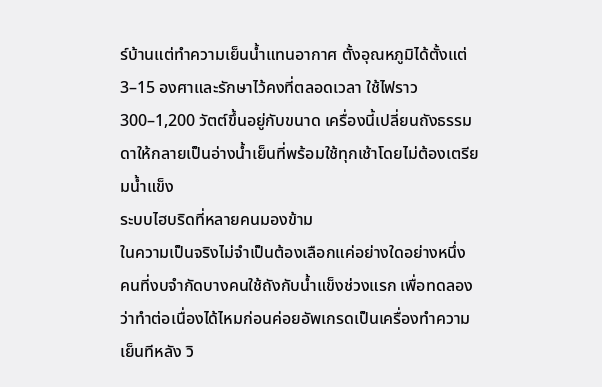ร์บ้านแต่ทำความเย็นน้ำแทนอากาศ ตั้งอุณหภูมิได้ตั้งแต่ 3–15 องศาและรักษาไว้คงที่ตลอดเวลา ใช้ไฟราว 300–1,200 วัตต์ขึ้นอยู่กับขนาด เครื่องนี้เปลี่ยนถังธรรมดาให้กลายเป็นอ่างน้ำเย็นที่พร้อมใช้ทุกเช้าโดยไม่ต้องเตรียมน้ำแข็ง
ระบบไฮบริดที่หลายคนมองข้าม
ในความเป็นจริงไม่จำเป็นต้องเลือกแค่อย่างใดอย่างหนึ่ง คนที่งบจำกัดบางคนใช้ถังกับน้ำแข็งช่วงแรก เพื่อทดลองว่าทำต่อเนื่องได้ไหมก่อนค่อยอัพเกรดเป็นเครื่องทำความเย็นทีหลัง วิ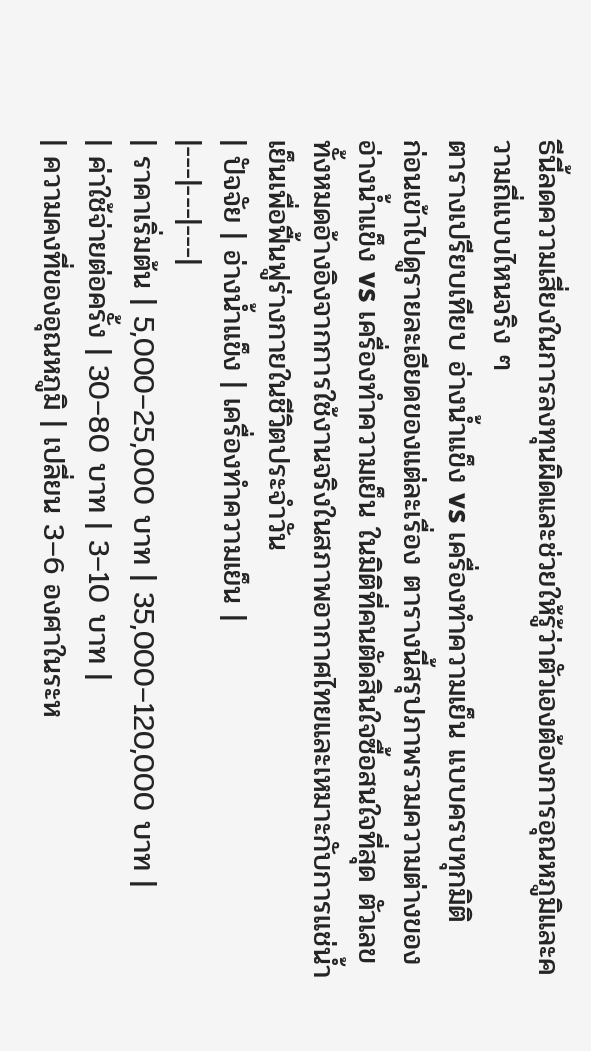ธีนี้ลดความเสี่ยงในการลงทุนผิดและช่วยให้รู้ว่าตัวเองต้องการอุณหภูมิและความถี่แบบไหนจริง ๆ
ตารางเปรียบเทียบ อ่างน้ำแข็ง vs เครื่องทำความเย็น แบบครบทุกมิติ
ก่อนเข้าไปดูรายละเอียดของแต่ละเรื่อง ตารางนี้สรุปภาพรวมความต่างของ อ่างน้ำแข็ง vs เครื่องทำความเย็น ในมิติที่คนตัดสินใจซื้อสนใจที่สุด ตัวเลขทั้งหมดอ้างอิงจากการใช้งานจริงในสภาพอากาศไทยและเหมาะกับการแช่น้ำเย็นเพื่อฟื้นฟูร่างกายในชีวิตประจำวัน
| ปัจจัย | อ่างน้ำแข็ง | เครื่องทำความเย็น |
|---|---|---|
| ราคาเริ่มต้น | 5,000–25,000 บาท | 35,000–120,000 บาท |
| ค่าใช้จ่ายต่อครั้ง | 30–80 บาท | 3–10 บาท |
| ความคงที่ของอุณหภูมิ | เปลี่ยน 3–6 องศาในระห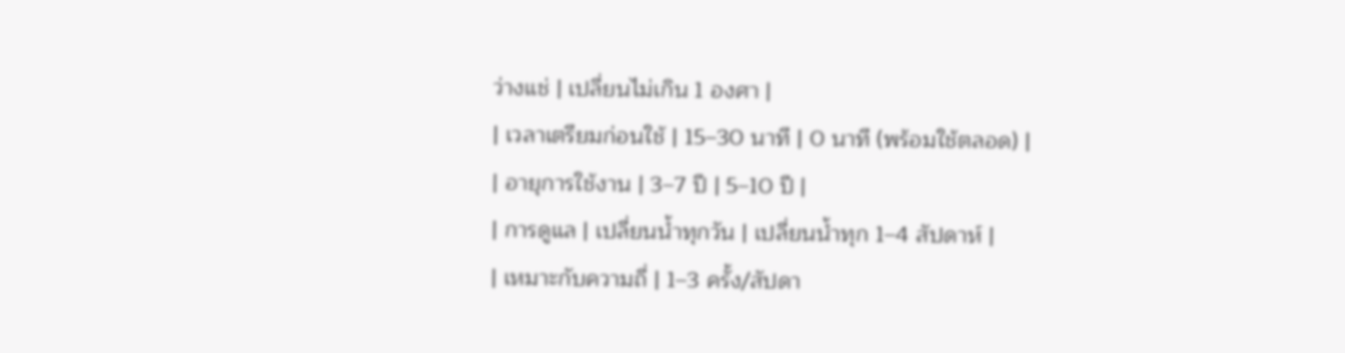ว่างแช่ | เปลี่ยนไม่เกิน 1 องศา |
| เวลาเตรียมก่อนใช้ | 15–30 นาที | 0 นาที (พร้อมใช้ตลอด) |
| อายุการใช้งาน | 3–7 ปี | 5–10 ปี |
| การดูแล | เปลี่ยนน้ำทุกวัน | เปลี่ยนน้ำทุก 1–4 สัปดาห์ |
| เหมาะกับความถี่ | 1–3 ครั้ง/สัปดา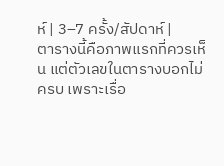ห์ | 3–7 ครั้ง/สัปดาห์ |
ตารางนี้คือภาพแรกที่ควรเห็น แต่ตัวเลขในตารางบอกไม่ครบ เพราะเรื่อ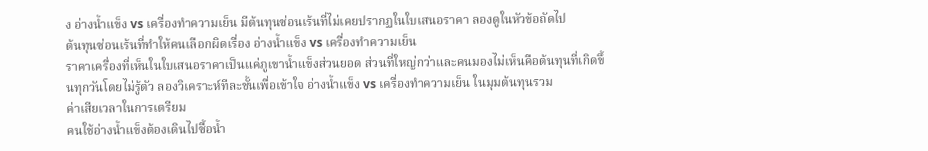ง อ่างน้ำแข็ง vs เครื่องทำความเย็น มีต้นทุนซ่อนเร้นที่ไม่เคยปรากฏในใบเสนอราคา ลองดูในหัวข้อถัดไป
ต้นทุนซ่อนเร้นที่ทำให้คนเลือกผิดเรื่อง อ่างน้ำแข็ง vs เครื่องทำความเย็น
ราคาเครื่องที่เห็นในใบเสนอราคาเป็นแค่ภูเขาน้ำแข็งส่วนยอด ส่วนที่ใหญ่กว่าและคนมองไม่เห็นคือต้นทุนที่เกิดขึ้นทุกวันโดยไม่รู้ตัว ลองวิเคราะห์ทีละชั้นเพื่อเข้าใจ อ่างน้ำแข็ง vs เครื่องทำความเย็น ในมุมต้นทุนรวม
ค่าเสียเวลาในการเตรียม
คนใช้อ่างน้ำแข็งต้องเดินไปซื้อน้ำ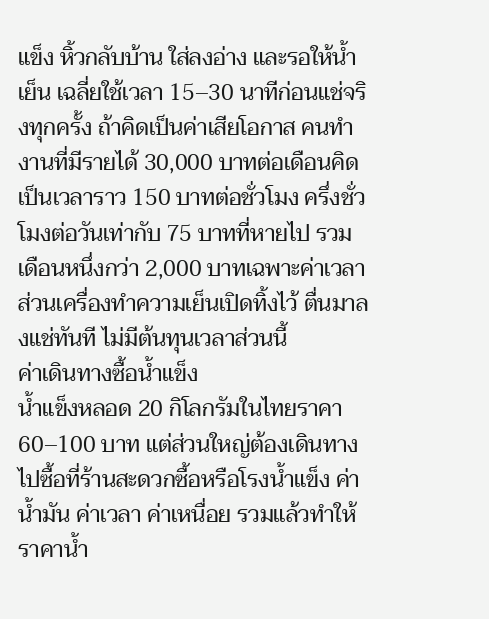แข็ง หิ้วกลับบ้าน ใส่ลงอ่าง และรอให้น้ำเย็น เฉลี่ยใช้เวลา 15–30 นาทีก่อนแช่จริงทุกครั้ง ถ้าคิดเป็นค่าเสียโอกาส คนทำงานที่มีรายได้ 30,000 บาทต่อเดือนคิดเป็นเวลาราว 150 บาทต่อชั่วโมง ครึ่งชั่วโมงต่อวันเท่ากับ 75 บาทที่หายไป รวมเดือนหนึ่งกว่า 2,000 บาทเฉพาะค่าเวลา ส่วนเครื่องทำความเย็นเปิดทิ้งไว้ ตื่นมาลงแช่ทันที ไม่มีต้นทุนเวลาส่วนนี้
ค่าเดินทางซื้อน้ำแข็ง
น้ำแข็งหลอด 20 กิโลกรัมในไทยราคา 60–100 บาท แต่ส่วนใหญ่ต้องเดินทางไปซื้อที่ร้านสะดวกซื้อหรือโรงน้ำแข็ง ค่าน้ำมัน ค่าเวลา ค่าเหนื่อย รวมแล้วทำให้ราคาน้ำ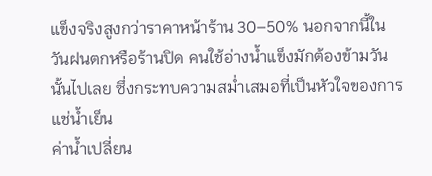แข็งจริงสูงกว่าราคาหน้าร้าน 30–50% นอกจากนี้ในวันฝนตกหรือร้านปิด คนใช้อ่างน้ำแข็งมักต้องข้ามวันนั้นไปเลย ซึ่งกระทบความสม่ำเสมอที่เป็นหัวใจของการแช่น้ำเย็น
ค่าน้ำเปลี่ยน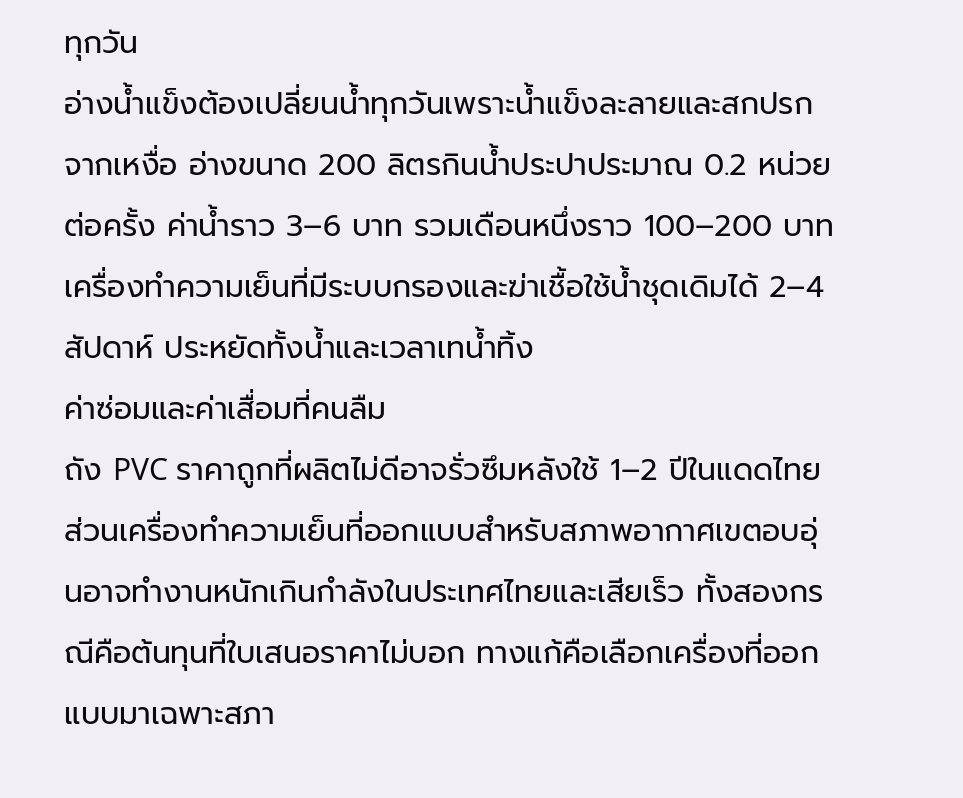ทุกวัน
อ่างน้ำแข็งต้องเปลี่ยนน้ำทุกวันเพราะน้ำแข็งละลายและสกปรกจากเหงื่อ อ่างขนาด 200 ลิตรกินน้ำประปาประมาณ 0.2 หน่วยต่อครั้ง ค่าน้ำราว 3–6 บาท รวมเดือนหนึ่งราว 100–200 บาท เครื่องทำความเย็นที่มีระบบกรองและฆ่าเชื้อใช้น้ำชุดเดิมได้ 2–4 สัปดาห์ ประหยัดทั้งน้ำและเวลาเทน้ำทิ้ง
ค่าซ่อมและค่าเสื่อมที่คนลืม
ถัง PVC ราคาถูกที่ผลิตไม่ดีอาจรั่วซึมหลังใช้ 1–2 ปีในแดดไทย ส่วนเครื่องทำความเย็นที่ออกแบบสำหรับสภาพอากาศเขตอบอุ่นอาจทำงานหนักเกินกำลังในประเทศไทยและเสียเร็ว ทั้งสองกรณีคือต้นทุนที่ใบเสนอราคาไม่บอก ทางแก้คือเลือกเครื่องที่ออกแบบมาเฉพาะสภา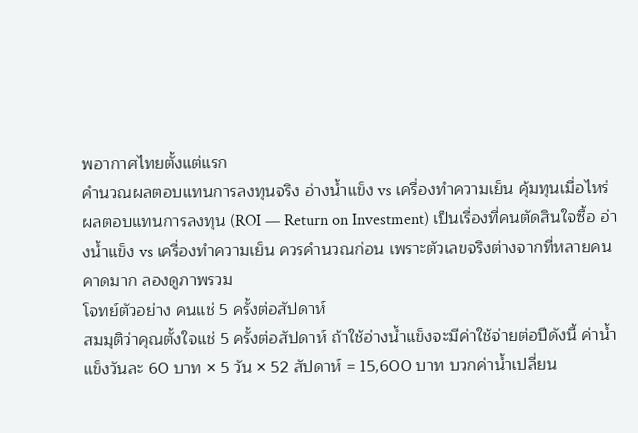พอากาศไทยตั้งแต่แรก
คำนวณผลตอบแทนการลงทุนจริง อ่างน้ำแข็ง vs เครื่องทำความเย็น คุ้มทุนเมื่อไหร่
ผลตอบแทนการลงทุน (ROI — Return on Investment) เป็นเรื่องที่คนตัดสินใจซื้อ อ่างน้ำแข็ง vs เครื่องทำความเย็น ควรคำนวณก่อน เพราะตัวเลขจริงต่างจากที่หลายคนคาดมาก ลองดูภาพรวม
โจทย์ตัวอย่าง คนแช่ 5 ครั้งต่อสัปดาห์
สมมุติว่าคุณตั้งใจแช่ 5 ครั้งต่อสัปดาห์ ถ้าใช้อ่างน้ำแข็งจะมีค่าใช้จ่ายต่อปีดังนี้ ค่าน้ำแข็งวันละ 60 บาท × 5 วัน × 52 สัปดาห์ = 15,600 บาท บวกค่าน้ำเปลี่ยน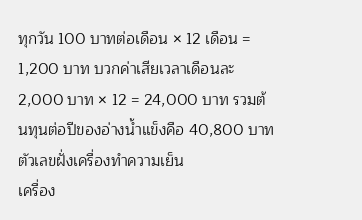ทุกวัน 100 บาทต่อเดือน × 12 เดือน = 1,200 บาท บวกค่าเสียเวลาเดือนละ 2,000 บาท × 12 = 24,000 บาท รวมต้นทุนต่อปีของอ่างน้ำแข็งคือ 40,800 บาท
ตัวเลขฝั่งเครื่องทำความเย็น
เครื่อง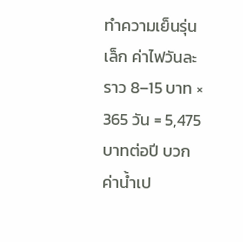ทำความเย็นรุ่นเล็ก ค่าไฟวันละราว 8–15 บาท × 365 วัน = 5,475 บาทต่อปี บวกค่าน้ำเป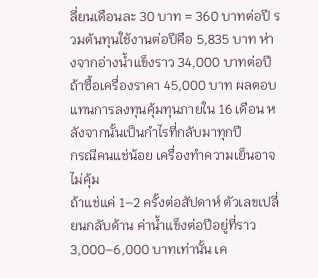ลี่ยนเดือนละ 30 บาท = 360 บาทต่อปี รวมต้นทุนใช้งานต่อปีคือ 5,835 บาท ห่างจากอ่างน้ำแข็งราว 34,000 บาทต่อปี ถ้าซื้อเครื่องราคา 45,000 บาท ผลตอบแทนการลงทุนคุ้มทุนภายใน 16 เดือน หลังจากนั้นเป็นกำไรที่กลับมาทุกปี
กรณีคนแช่น้อย เครื่องทำความเย็นอาจไม่คุ้ม
ถ้าแช่แค่ 1–2 ครั้งต่อสัปดาห์ ตัวเลขเปลี่ยนกลับด้าน ค่าน้ำแข็งต่อปีอยู่ที่ราว 3,000–6,000 บาทเท่านั้น เค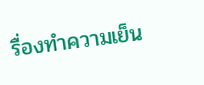รื่องทำความเย็น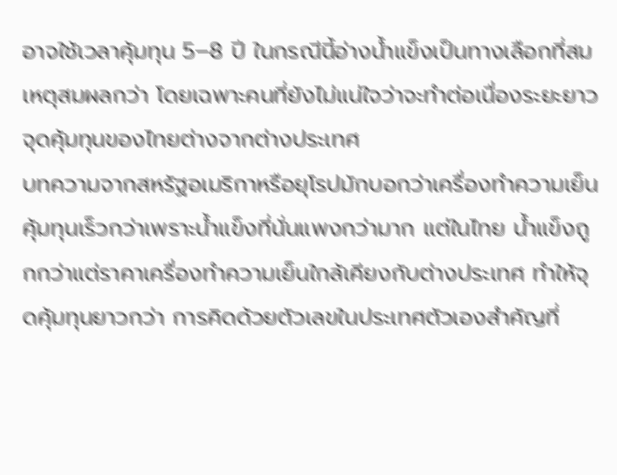อาจใช้เวลาคุ้มทุน 5–8 ปี ในกรณีนี้อ่างน้ำแข็งเป็นทางเลือกที่สมเหตุสมผลกว่า โดยเฉพาะคนที่ยังไม่แน่ใจว่าจะทำต่อเนื่องระยะยาว
จุดคุ้มทุนของไทยต่างจากต่างประเทศ
บทความจากสหรัฐอเมริกาหรือยุโรปมักบอกว่าเครื่องทำความเย็นคุ้มทุนเร็วกว่าเพราะน้ำแข็งที่นั่นแพงกว่ามาก แต่ในไทย น้ำแข็งถูกกว่าแต่ราคาเครื่องทำความเย็นใกล้เคียงกับต่างประเทศ ทำให้จุดคุ้มทุนยาวกว่า การคิดด้วยตัวเลขในประเทศตัวเองสำคัญที่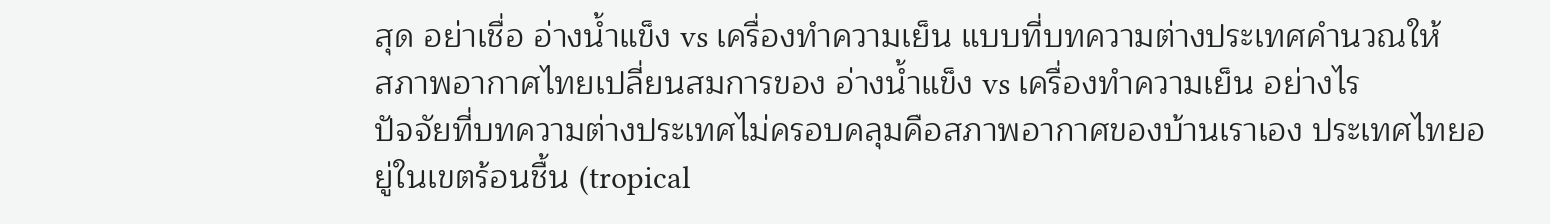สุด อย่าเชื่อ อ่างน้ำแข็ง vs เครื่องทำความเย็น แบบที่บทความต่างประเทศคำนวณให้
สภาพอากาศไทยเปลี่ยนสมการของ อ่างน้ำแข็ง vs เครื่องทำความเย็น อย่างไร
ปัจจัยที่บทความต่างประเทศไม่ครอบคลุมคือสภาพอากาศของบ้านเราเอง ประเทศไทยอยู่ในเขตร้อนชื้น (tropical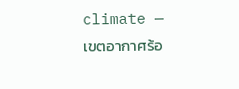climate — เขตอากาศร้อ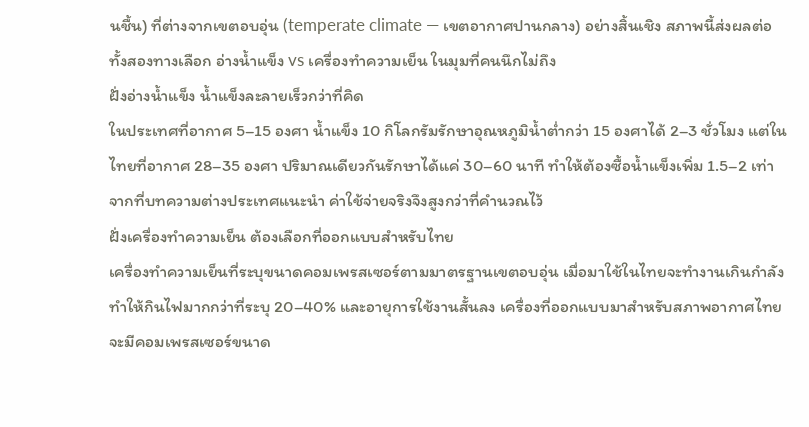นชื้น) ที่ต่างจากเขตอบอุ่น (temperate climate — เขตอากาศปานกลาง) อย่างสิ้นเชิง สภาพนี้ส่งผลต่อทั้งสองทางเลือก อ่างน้ำแข็ง vs เครื่องทำความเย็น ในมุมที่คนนึกไม่ถึง
ฝั่งอ่างน้ำแข็ง น้ำแข็งละลายเร็วกว่าที่คิด
ในประเทศที่อากาศ 5–15 องศา น้ำแข็ง 10 กิโลกรัมรักษาอุณหภูมิน้ำต่ำกว่า 15 องศาได้ 2–3 ชั่วโมง แต่ในไทยที่อากาศ 28–35 องศา ปริมาณเดียวกันรักษาได้แค่ 30–60 นาที ทำให้ต้องซื้อน้ำแข็งเพิ่ม 1.5–2 เท่าจากที่บทความต่างประเทศแนะนำ ค่าใช้จ่ายจริงจึงสูงกว่าที่คำนวณไว้
ฝั่งเครื่องทำความเย็น ต้องเลือกที่ออกแบบสำหรับไทย
เครื่องทำความเย็นที่ระบุขนาดคอมเพรสเซอร์ตามมาตรฐานเขตอบอุ่น เมื่อมาใช้ในไทยจะทำงานเกินกำลัง ทำให้กินไฟมากกว่าที่ระบุ 20–40% และอายุการใช้งานสั้นลง เครื่องที่ออกแบบมาสำหรับสภาพอากาศไทยจะมีคอมเพรสเซอร์ขนาด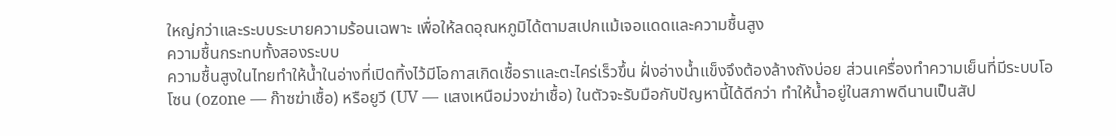ใหญ่กว่าและระบบระบายความร้อนเฉพาะ เพื่อให้ลดอุณหภูมิได้ตามสเปกแม้เจอแดดและความชื้นสูง
ความชื้นกระทบทั้งสองระบบ
ความชื้นสูงในไทยทำให้น้ำในอ่างที่เปิดทิ้งไว้มีโอกาสเกิดเชื้อราและตะไคร่เร็วขึ้น ฝั่งอ่างน้ำแข็งจึงต้องล้างถังบ่อย ส่วนเครื่องทำความเย็นที่มีระบบโอโซน (ozone — ก๊าซฆ่าเชื้อ) หรือยูวี (UV — แสงเหนือม่วงฆ่าเชื้อ) ในตัวจะรับมือกับปัญหานี้ได้ดีกว่า ทำให้น้ำอยู่ในสภาพดีนานเป็นสัป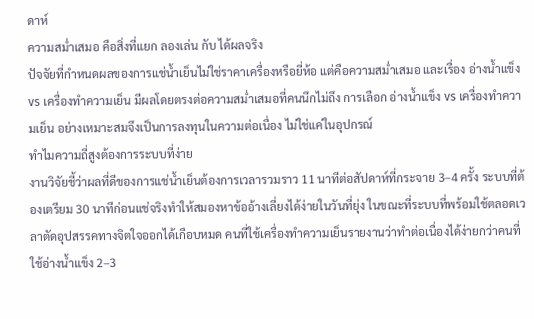ดาห์
ความสม่ำเสมอ คือสิ่งที่แยก ลองเล่น กับ ได้ผลจริง
ปัจจัยที่กำหนดผลของการแช่น้ำเย็นไม่ใช่ราคาเครื่องหรือยี่ห้อ แต่คือความสม่ำเสมอ และเรื่อง อ่างน้ำแข็ง vs เครื่องทำความเย็น มีผลโดยตรงต่อความสม่ำเสมอที่คนนึกไม่ถึง การเลือก อ่างน้ำแข็ง vs เครื่องทำความเย็น อย่างเหมาะสมจึงเป็นการลงทุนในความต่อเนื่อง ไม่ใช่แค่ในอุปกรณ์
ทำไมความถี่สูงต้องการระบบที่ง่าย
งานวิจัยชี้ว่าผลที่ดีของการแช่น้ำเย็นต้องการเวลารวมราว 11 นาทีต่อสัปดาห์ที่กระจาย 3–4 ครั้ง ระบบที่ต้องเตรียม 30 นาทีก่อนแช่จริงทำให้สมองหาข้ออ้างเลี่ยงได้ง่ายในวันที่ยุ่ง ในขณะที่ระบบที่พร้อมใช้ตลอดเวลาตัดอุปสรรคทางจิตใจออกได้เกือบหมด คนที่ใช้เครื่องทำความเย็นรายงานว่าทำต่อเนื่องได้ง่ายกว่าคนที่ใช้อ่างน้ำแข็ง 2–3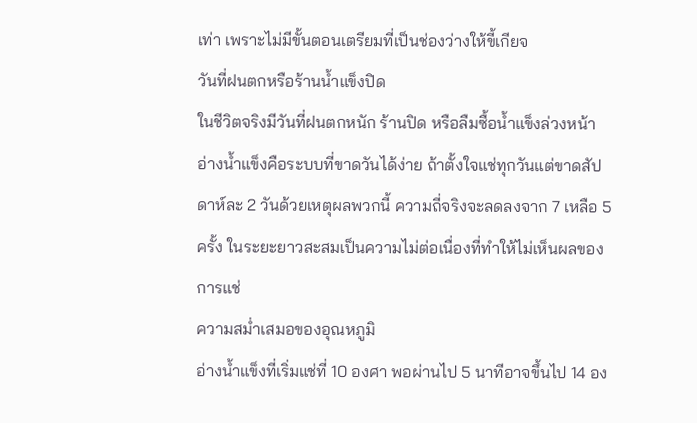เท่า เพราะไม่มีขั้นตอนเตรียมที่เป็นช่องว่างให้ขี้เกียจ
วันที่ฝนตกหรือร้านน้ำแข็งปิด
ในชีวิตจริงมีวันที่ฝนตกหนัก ร้านปิด หรือลืมซื้อน้ำแข็งล่วงหน้า อ่างน้ำแข็งคือระบบที่ขาดวันได้ง่าย ถ้าตั้งใจแช่ทุกวันแต่ขาดสัปดาห์ละ 2 วันด้วยเหตุผลพวกนี้ ความถี่จริงจะลดลงจาก 7 เหลือ 5 ครั้ง ในระยะยาวสะสมเป็นความไม่ต่อเนื่องที่ทำให้ไม่เห็นผลของการแช่
ความสม่ำเสมอของอุณหภูมิ
อ่างน้ำแข็งที่เริ่มแช่ที่ 10 องศา พอผ่านไป 5 นาทีอาจขึ้นไป 14 อง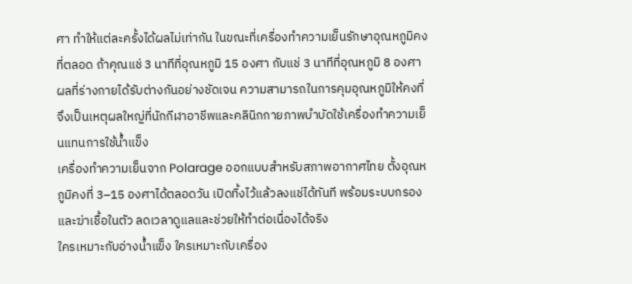ศา ทำให้แต่ละครั้งได้ผลไม่เท่ากัน ในขณะที่เครื่องทำความเย็นรักษาอุณหภูมิคงที่ตลอด ถ้าคุณแช่ 3 นาทีที่อุณหภูมิ 15 องศา กับแช่ 3 นาทีที่อุณหภูมิ 8 องศา ผลที่ร่างกายได้รับต่างกันอย่างชัดเจน ความสามารถในการคุมอุณหภูมิให้คงที่จึงเป็นเหตุผลใหญ่ที่นักกีฬาอาชีพและคลินิกกายภาพบำบัดใช้เครื่องทำความเย็นแทนการใช้น้ำแข็ง
เครื่องทำความเย็นจาก Polarage ออกแบบสำหรับสภาพอากาศไทย ตั้งอุณหภูมิคงที่ 3–15 องศาได้ตลอดวัน เปิดทิ้งไว้แล้วลงแช่ได้ทันที พร้อมระบบกรองและฆ่าเชื้อในตัว ลดเวลาดูแลและช่วยให้ทำต่อเนื่องได้จริง
ใครเหมาะกับอ่างน้ำแข็ง ใครเหมาะกับเครื่อง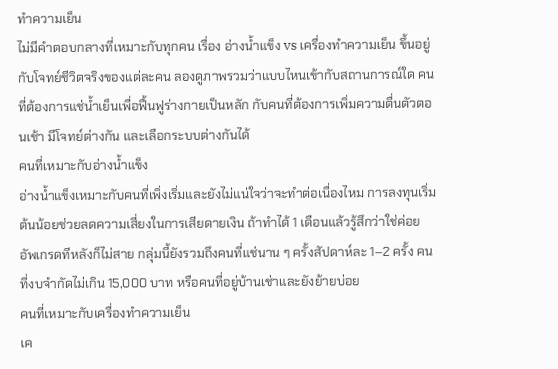ทำความเย็น
ไม่มีคำตอบกลางที่เหมาะกับทุกคน เรื่อง อ่างน้ำแข็ง vs เครื่องทำความเย็น ขึ้นอยู่กับโจทย์ชีวิตจริงของแต่ละคน ลองดูภาพรวมว่าแบบไหนเข้ากับสถานการณ์ใด คนที่ต้องการแช่น้ำเย็นเพื่อฟื้นฟูร่างกายเป็นหลัก กับคนที่ต้องการเพิ่มความตื่นตัวตอนเช้า มีโจทย์ต่างกัน และเลือกระบบต่างกันได้
คนที่เหมาะกับอ่างน้ำแข็ง
อ่างน้ำแข็งเหมาะกับคนที่เพิ่งเริ่มและยังไม่แน่ใจว่าจะทำต่อเนื่องไหม การลงทุนเริ่มต้นน้อยช่วยลดความเสี่ยงในการเสียดายเงิน ถ้าทำได้ 1 เดือนแล้วรู้สึกว่าใช่ค่อยอัพเกรดทีหลังก็ไม่สาย กลุ่มนี้ยังรวมถึงคนที่แช่นาน ๆ ครั้งสัปดาห์ละ 1–2 ครั้ง คนที่งบจำกัดไม่เกิน 15,000 บาท หรือคนที่อยู่บ้านเช่าและยังย้ายบ่อย
คนที่เหมาะกับเครื่องทำความเย็น
เค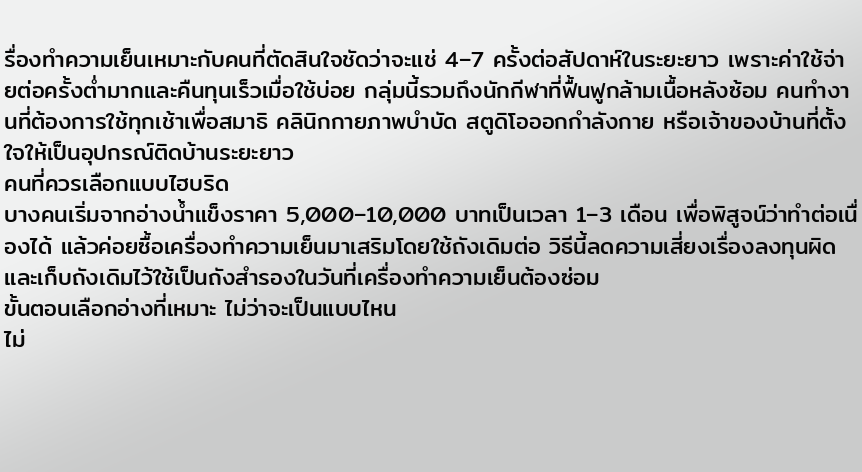รื่องทำความเย็นเหมาะกับคนที่ตัดสินใจชัดว่าจะแช่ 4–7 ครั้งต่อสัปดาห์ในระยะยาว เพราะค่าใช้จ่ายต่อครั้งต่ำมากและคืนทุนเร็วเมื่อใช้บ่อย กลุ่มนี้รวมถึงนักกีฬาที่ฟื้นฟูกล้ามเนื้อหลังซ้อม คนทำงานที่ต้องการใช้ทุกเช้าเพื่อสมาธิ คลินิกกายภาพบำบัด สตูดิโอออกกำลังกาย หรือเจ้าของบ้านที่ตั้งใจให้เป็นอุปกรณ์ติดบ้านระยะยาว
คนที่ควรเลือกแบบไฮบริด
บางคนเริ่มจากอ่างน้ำแข็งราคา 5,000–10,000 บาทเป็นเวลา 1–3 เดือน เพื่อพิสูจน์ว่าทำต่อเนื่องได้ แล้วค่อยซื้อเครื่องทำความเย็นมาเสริมโดยใช้ถังเดิมต่อ วิธีนี้ลดความเสี่ยงเรื่องลงทุนผิดและเก็บถังเดิมไว้ใช้เป็นถังสำรองในวันที่เครื่องทำความเย็นต้องซ่อม
ขั้นตอนเลือกอ่างที่เหมาะ ไม่ว่าจะเป็นแบบไหน
ไม่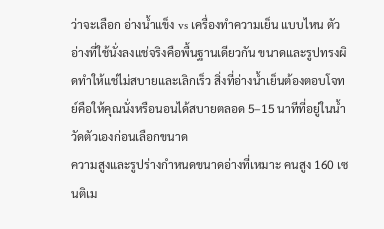ว่าจะเลือก อ่างน้ำแข็ง vs เครื่องทำความเย็น แบบไหน ตัวอ่างที่ใช้นั่งลงแช่จริงคือพื้นฐานเดียวกัน ขนาดและรูปทรงผิดทำให้แช่ไม่สบายและเลิกเร็ว สิ่งที่อ่างน้ำเย็นต้องตอบโจทย์คือให้คุณนั่งหรือนอนได้สบายตลอด 5–15 นาทีที่อยู่ในน้ำ
วัดตัวเองก่อนเลือกขนาด
ความสูงและรูปร่างกำหนดขนาดอ่างที่เหมาะ คนสูง 160 เซนติเม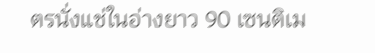ตรนั่งแช่ในอ่างยาว 90 เซนติเม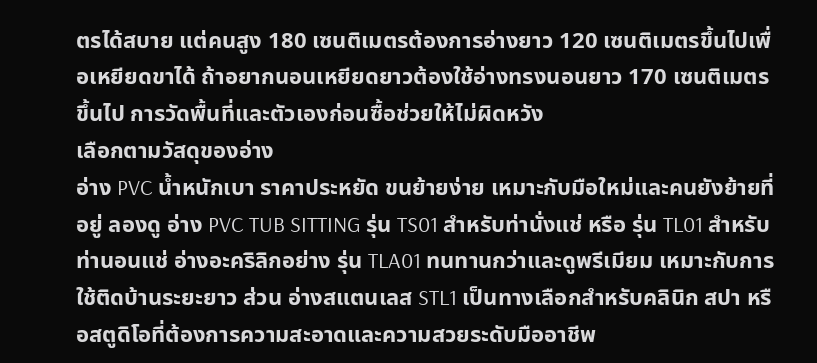ตรได้สบาย แต่คนสูง 180 เซนติเมตรต้องการอ่างยาว 120 เซนติเมตรขึ้นไปเพื่อเหยียดขาได้ ถ้าอยากนอนเหยียดยาวต้องใช้อ่างทรงนอนยาว 170 เซนติเมตรขึ้นไป การวัดพื้นที่และตัวเองก่อนซื้อช่วยให้ไม่ผิดหวัง
เลือกตามวัสดุของอ่าง
อ่าง PVC น้ำหนักเบา ราคาประหยัด ขนย้ายง่าย เหมาะกับมือใหม่และคนยังย้ายที่อยู่ ลองดู อ่าง PVC TUB SITTING รุ่น TS01 สำหรับท่านั่งแช่ หรือ รุ่น TL01 สำหรับท่านอนแช่ อ่างอะคริลิกอย่าง รุ่น TLA01 ทนทานกว่าและดูพรีเมียม เหมาะกับการใช้ติดบ้านระยะยาว ส่วน อ่างสแตนเลส STL1 เป็นทางเลือกสำหรับคลินิก สปา หรือสตูดิโอที่ต้องการความสะอาดและความสวยระดับมืออาชีพ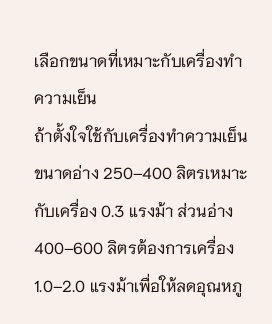เลือกขนาดที่เหมาะกับเครื่องทำความเย็น
ถ้าตั้งใจใช้กับเครื่องทำความเย็น ขนาดอ่าง 250–400 ลิตรเหมาะกับเครื่อง 0.3 แรงม้า ส่วนอ่าง 400–600 ลิตรต้องการเครื่อง 1.0–2.0 แรงม้าเพื่อให้ลดอุณหภู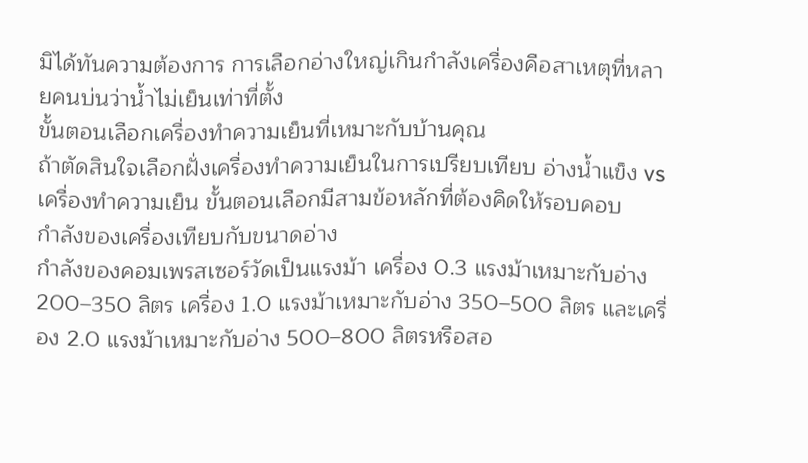มิได้ทันความต้องการ การเลือกอ่างใหญ่เกินกำลังเครื่องคือสาเหตุที่หลายคนบ่นว่าน้ำไม่เย็นเท่าที่ตั้ง
ขั้นตอนเลือกเครื่องทำความเย็นที่เหมาะกับบ้านคุณ
ถ้าตัดสินใจเลือกฝั่งเครื่องทำความเย็นในการเปรียบเทียบ อ่างน้ำแข็ง vs เครื่องทำความเย็น ขั้นตอนเลือกมีสามข้อหลักที่ต้องคิดให้รอบคอบ
กำลังของเครื่องเทียบกับขนาดอ่าง
กำลังของคอมเพรสเซอร์วัดเป็นแรงม้า เครื่อง 0.3 แรงม้าเหมาะกับอ่าง 200–350 ลิตร เครื่อง 1.0 แรงม้าเหมาะกับอ่าง 350–500 ลิตร และเครื่อง 2.0 แรงม้าเหมาะกับอ่าง 500–800 ลิตรหรือสอ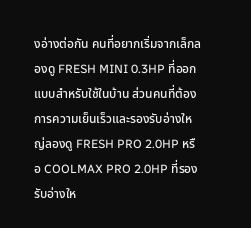งอ่างต่อกัน คนที่อยากเริ่มจากเล็กลองดู FRESH MINI 0.3HP ที่ออกแบบสำหรับใช้ในบ้าน ส่วนคนที่ต้องการความเย็นเร็วและรองรับอ่างใหญ่ลองดู FRESH PRO 2.0HP หรือ COOLMAX PRO 2.0HP ที่รองรับอ่างให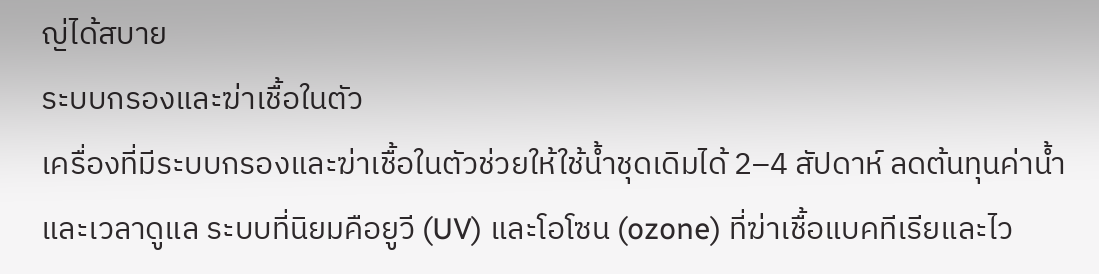ญ่ได้สบาย
ระบบกรองและฆ่าเชื้อในตัว
เครื่องที่มีระบบกรองและฆ่าเชื้อในตัวช่วยให้ใช้น้ำชุดเดิมได้ 2–4 สัปดาห์ ลดต้นทุนค่าน้ำและเวลาดูแล ระบบที่นิยมคือยูวี (UV) และโอโซน (ozone) ที่ฆ่าเชื้อแบคทีเรียและไว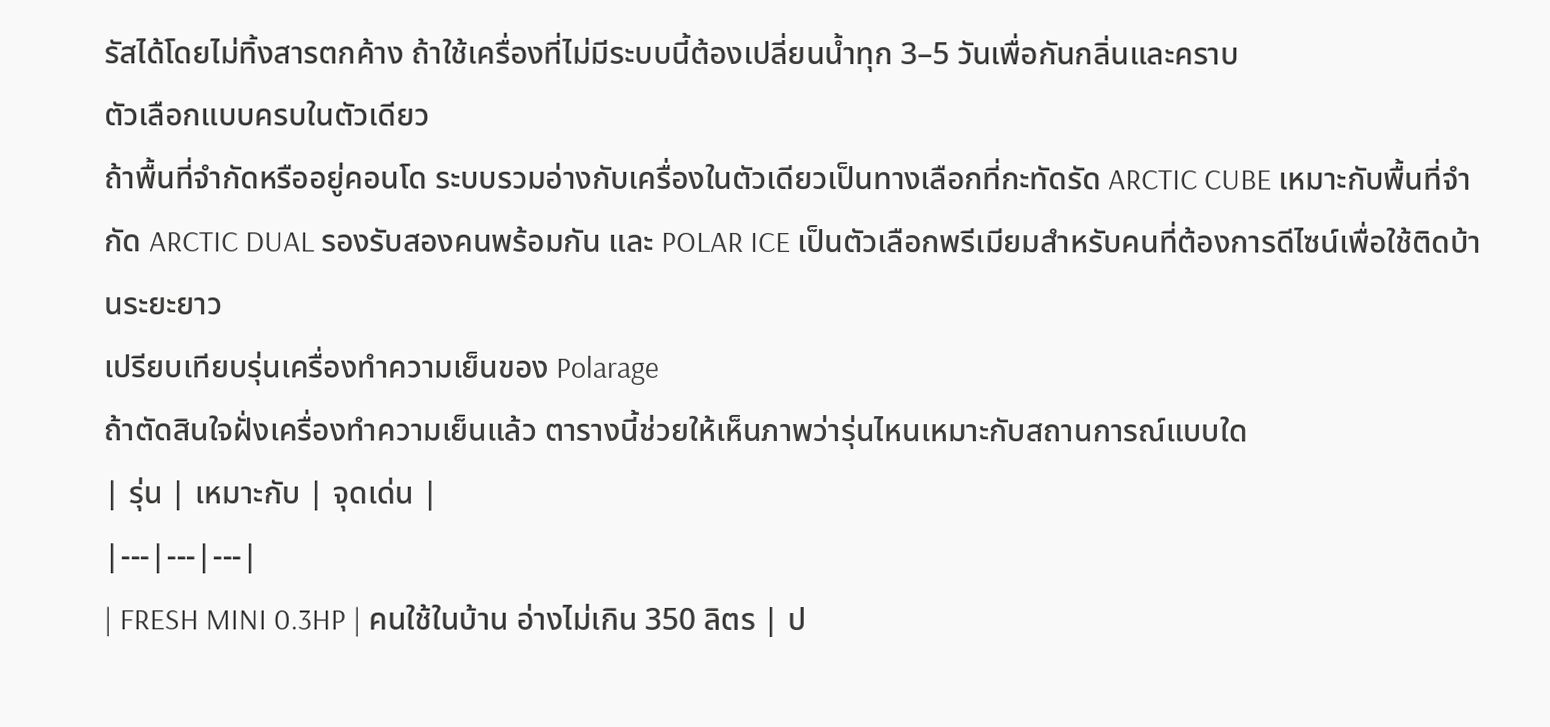รัสได้โดยไม่ทิ้งสารตกค้าง ถ้าใช้เครื่องที่ไม่มีระบบนี้ต้องเปลี่ยนน้ำทุก 3–5 วันเพื่อกันกลิ่นและคราบ
ตัวเลือกแบบครบในตัวเดียว
ถ้าพื้นที่จำกัดหรืออยู่คอนโด ระบบรวมอ่างกับเครื่องในตัวเดียวเป็นทางเลือกที่กะทัดรัด ARCTIC CUBE เหมาะกับพื้นที่จำกัด ARCTIC DUAL รองรับสองคนพร้อมกัน และ POLAR ICE เป็นตัวเลือกพรีเมียมสำหรับคนที่ต้องการดีไซน์เพื่อใช้ติดบ้านระยะยาว
เปรียบเทียบรุ่นเครื่องทำความเย็นของ Polarage
ถ้าตัดสินใจฝั่งเครื่องทำความเย็นแล้ว ตารางนี้ช่วยให้เห็นภาพว่ารุ่นไหนเหมาะกับสถานการณ์แบบใด
| รุ่น | เหมาะกับ | จุดเด่น |
|---|---|---|
| FRESH MINI 0.3HP | คนใช้ในบ้าน อ่างไม่เกิน 350 ลิตร | ป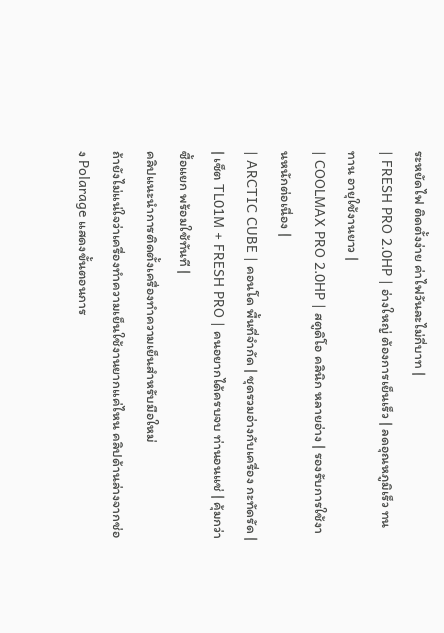ระหยัดไฟ ติดตั้งง่าย ค่าไฟวันละไม่กี่บาท |
| FRESH PRO 2.0HP | อ่างใหญ่ ต้องการเย็นเร็ว | ลดอุณหภูมิเร็ว ทนทาน อายุใช้งานยาว |
| COOLMAX PRO 2.0HP | สตูดิโอ คลินิก หลายอ่าง | รองรับการใช้งานหนักต่อเนื่อง |
| ARCTIC CUBE | คอนโด พื้นที่จำกัด | ชุดรวมอ่างกับเครื่อง กะทัดรัด |
| เซ็ต TL01M + FRESH PRO | คนอยากได้ครบจบ ท่านอนแช่ | คุ้มกว่าซื้อแยก พร้อมใช้ทันที |
คลิปแนะนำการติดตั้งเครื่องทำความเย็นสำหรับมือใหม่
ถ้ายังไม่แน่ใจว่าเครื่องทำความเย็นใช้งานยากแค่ไหน คลิปด้านล่างจากช่อง Polarage แสดงขั้นตอนการ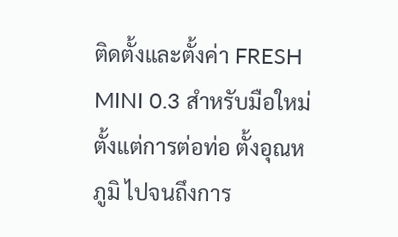ติดตั้งและตั้งค่า FRESH MINI 0.3 สำหรับมือใหม่ ตั้งแต่การต่อท่อ ตั้งอุณหภูมิ ไปจนถึงการ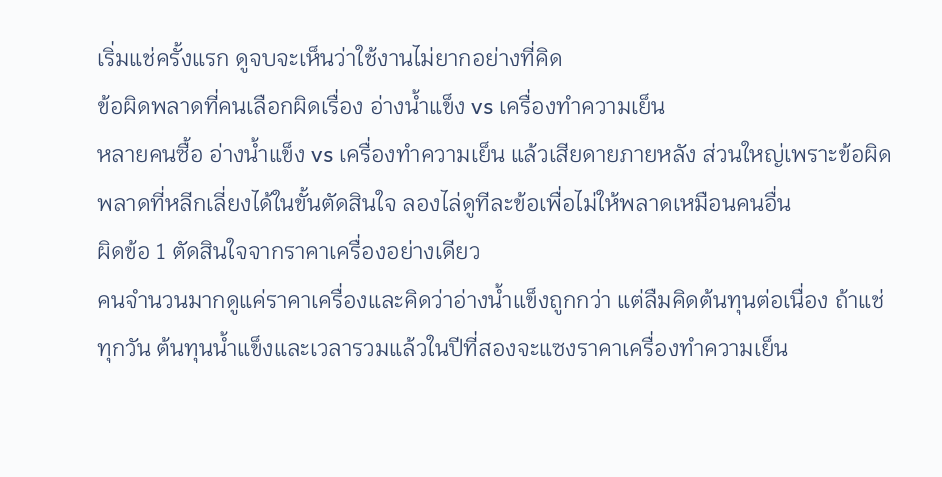เริ่มแช่ครั้งแรก ดูจบจะเห็นว่าใช้งานไม่ยากอย่างที่คิด
ข้อผิดพลาดที่คนเลือกผิดเรื่อง อ่างน้ำแข็ง vs เครื่องทำความเย็น
หลายคนซื้อ อ่างน้ำแข็ง vs เครื่องทำความเย็น แล้วเสียดายภายหลัง ส่วนใหญ่เพราะข้อผิดพลาดที่หลีกเลี่ยงได้ในขั้นตัดสินใจ ลองไล่ดูทีละข้อเพื่อไม่ให้พลาดเหมือนคนอื่น
ผิดข้อ 1 ตัดสินใจจากราคาเครื่องอย่างเดียว
คนจำนวนมากดูแค่ราคาเครื่องและคิดว่าอ่างน้ำแข็งถูกกว่า แต่ลืมคิดต้นทุนต่อเนื่อง ถ้าแช่ทุกวัน ต้นทุนน้ำแข็งและเวลารวมแล้วในปีที่สองจะแซงราคาเครื่องทำความเย็น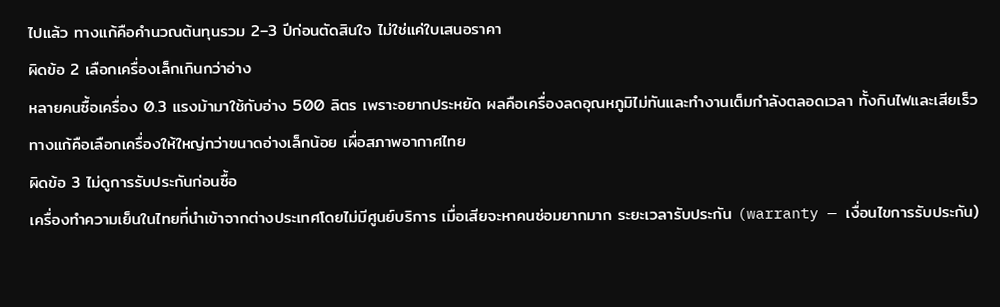ไปแล้ว ทางแก้คือคำนวณต้นทุนรวม 2–3 ปีก่อนตัดสินใจ ไม่ใช่แค่ใบเสนอราคา
ผิดข้อ 2 เลือกเครื่องเล็กเกินกว่าอ่าง
หลายคนซื้อเครื่อง 0.3 แรงม้ามาใช้กับอ่าง 500 ลิตร เพราะอยากประหยัด ผลคือเครื่องลดอุณหภูมิไม่ทันและทำงานเต็มกำลังตลอดเวลา ทั้งกินไฟและเสียเร็ว ทางแก้คือเลือกเครื่องให้ใหญ่กว่าขนาดอ่างเล็กน้อย เผื่อสภาพอากาศไทย
ผิดข้อ 3 ไม่ดูการรับประกันก่อนซื้อ
เครื่องทำความเย็นในไทยที่นำเข้าจากต่างประเทศโดยไม่มีศูนย์บริการ เมื่อเสียจะหาคนซ่อมยากมาก ระยะเวลารับประกัน (warranty — เงื่อนไขการรับประกัน)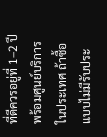ที่ดีควรอยู่ที่ 1–2 ปีพร้อมศูนย์บริการในประเทศ ถ้าซื้อแบบไม่มีรับประ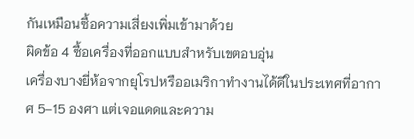กันเหมือนซื้อความเสี่ยงเพิ่มเข้ามาด้วย
ผิดข้อ 4 ซื้อเครื่องที่ออกแบบสำหรับเขตอบอุ่น
เครื่องบางยี่ห้อจากยุโรปหรืออเมริกาทำงานได้ดีในประเทศที่อากาศ 5–15 องศา แต่เจอแดดและความ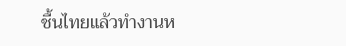ชื้นไทยแล้วทำงานห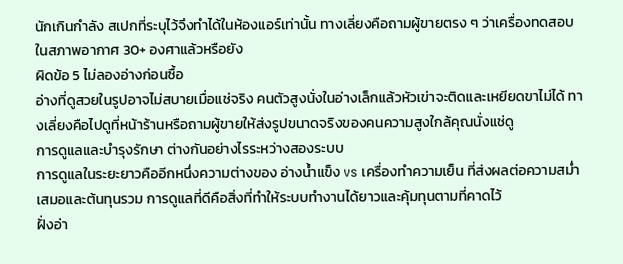นักเกินกำลัง สเปกที่ระบุไว้จึงทำได้ในห้องแอร์เท่านั้น ทางเลี่ยงคือถามผู้ขายตรง ๆ ว่าเครื่องทดสอบในสภาพอากาศ 30+ องศาแล้วหรือยัง
ผิดข้อ 5 ไม่ลองอ่างก่อนซื้อ
อ่างที่ดูสวยในรูปอาจไม่สบายเมื่อแช่จริง คนตัวสูงนั่งในอ่างเล็กแล้วหัวเข่าจะติดและเหยียดขาไม่ได้ ทางเลี่ยงคือไปดูที่หน้าร้านหรือถามผู้ขายให้ส่งรูปขนาดจริงของคนความสูงใกล้คุณนั่งแช่ดู
การดูแลและบำรุงรักษา ต่างกันอย่างไรระหว่างสองระบบ
การดูแลในระยะยาวคืออีกหนึ่งความต่างของ อ่างน้ำแข็ง vs เครื่องทำความเย็น ที่ส่งผลต่อความสม่ำเสมอและต้นทุนรวม การดูแลที่ดีคือสิ่งที่ทำให้ระบบทำงานได้ยาวและคุ้มทุนตามที่คาดไว้
ฝั่งอ่า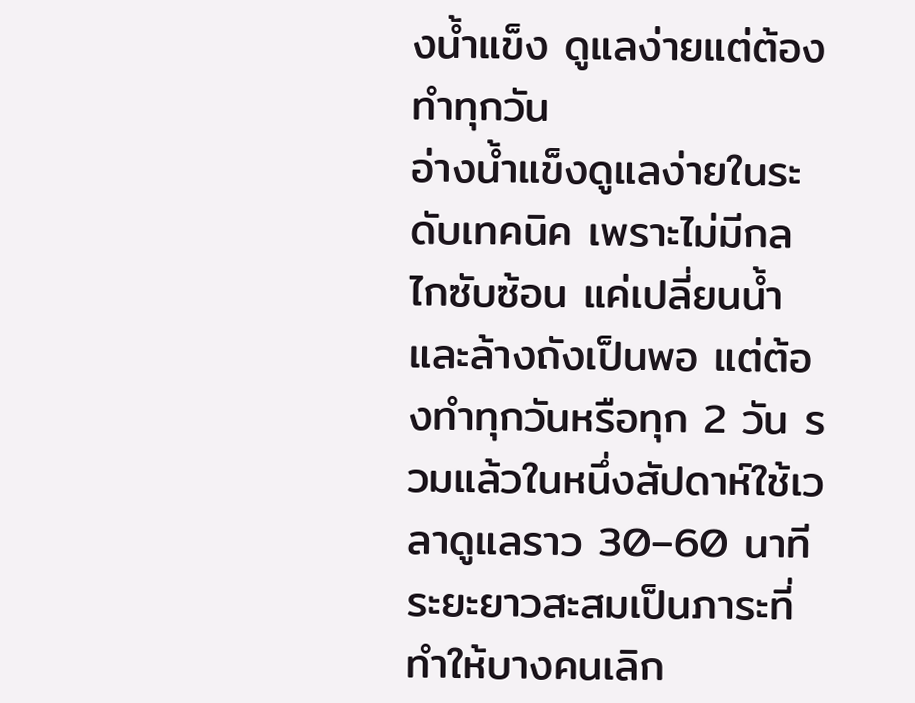งน้ำแข็ง ดูแลง่ายแต่ต้องทำทุกวัน
อ่างน้ำแข็งดูแลง่ายในระดับเทคนิค เพราะไม่มีกลไกซับซ้อน แค่เปลี่ยนน้ำและล้างถังเป็นพอ แต่ต้องทำทุกวันหรือทุก 2 วัน รวมแล้วในหนึ่งสัปดาห์ใช้เวลาดูแลราว 30–60 นาที ระยะยาวสะสมเป็นภาระที่ทำให้บางคนเลิก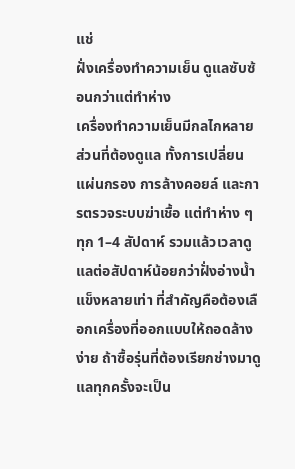แช่
ฝั่งเครื่องทำความเย็น ดูแลซับซ้อนกว่าแต่ทำห่าง
เครื่องทำความเย็นมีกลไกหลายส่วนที่ต้องดูแล ทั้งการเปลี่ยนแผ่นกรอง การล้างคอยล์ และการตรวจระบบฆ่าเชื้อ แต่ทำห่าง ๆ ทุก 1–4 สัปดาห์ รวมแล้วเวลาดูแลต่อสัปดาห์น้อยกว่าฝั่งอ่างน้ำแข็งหลายเท่า ที่สำคัญคือต้องเลือกเครื่องที่ออกแบบให้ถอดล้างง่าย ถ้าซื้อรุ่นที่ต้องเรียกช่างมาดูแลทุกครั้งจะเป็น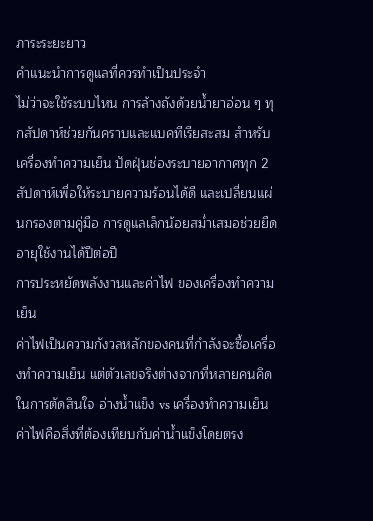ภาระระยะยาว
คำแนะนำการดูแลที่ควรทำเป็นประจำ
ไม่ว่าจะใช้ระบบไหน การล้างถังด้วยน้ำยาอ่อน ๆ ทุกสัปดาห์ช่วยกันคราบและแบคทีเรียสะสม สำหรับเครื่องทำความเย็น ปัดฝุ่นช่องระบายอากาศทุก 2 สัปดาห์เพื่อให้ระบายความร้อนได้ดี และเปลี่ยนแผ่นกรองตามคู่มือ การดูแลเล็กน้อยสม่ำเสมอช่วยยืดอายุใช้งานได้ปีต่อปี
การประหยัดพลังงานและค่าไฟ ของเครื่องทำความเย็น
ค่าไฟเป็นความกังวลหลักของคนที่กำลังจะซื้อเครื่องทำความเย็น แต่ตัวเลขจริงต่างจากที่หลายคนคิด ในการตัดสินใจ อ่างน้ำแข็ง vs เครื่องทำความเย็น ค่าไฟคือสิ่งที่ต้องเทียบกับค่าน้ำแข็งโดยตรง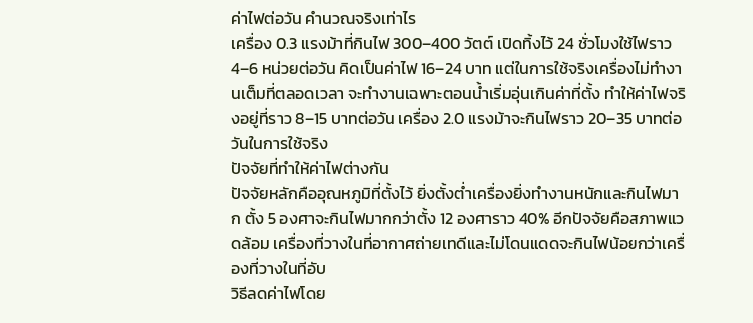ค่าไฟต่อวัน คำนวณจริงเท่าไร
เครื่อง 0.3 แรงม้าที่กินไฟ 300–400 วัตต์ เปิดทิ้งไว้ 24 ชั่วโมงใช้ไฟราว 4–6 หน่วยต่อวัน คิดเป็นค่าไฟ 16–24 บาท แต่ในการใช้จริงเครื่องไม่ทำงานเต็มที่ตลอดเวลา จะทำงานเฉพาะตอนน้ำเริ่มอุ่นเกินค่าที่ตั้ง ทำให้ค่าไฟจริงอยู่ที่ราว 8–15 บาทต่อวัน เครื่อง 2.0 แรงม้าจะกินไฟราว 20–35 บาทต่อวันในการใช้จริง
ปัจจัยที่ทำให้ค่าไฟต่างกัน
ปัจจัยหลักคืออุณหภูมิที่ตั้งไว้ ยิ่งตั้งต่ำเครื่องยิ่งทำงานหนักและกินไฟมาก ตั้ง 5 องศาจะกินไฟมากกว่าตั้ง 12 องศาราว 40% อีกปัจจัยคือสภาพแวดล้อม เครื่องที่วางในที่อากาศถ่ายเทดีและไม่โดนแดดจะกินไฟน้อยกว่าเครื่องที่วางในที่อับ
วิธีลดค่าไฟโดย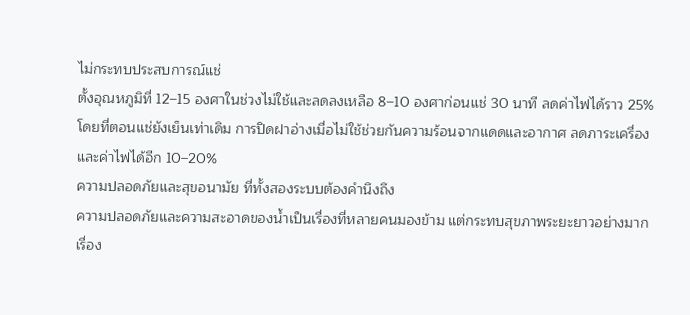ไม่กระทบประสบการณ์แช่
ตั้งอุณหภูมิที่ 12–15 องศาในช่วงไม่ใช้และลดลงเหลือ 8–10 องศาก่อนแช่ 30 นาที ลดค่าไฟได้ราว 25% โดยที่ตอนแช่ยังเย็นเท่าเดิม การปิดฝาอ่างเมื่อไม่ใช้ช่วยกันความร้อนจากแดดและอากาศ ลดภาระเครื่องและค่าไฟได้อีก 10–20%
ความปลอดภัยและสุขอนามัย ที่ทั้งสองระบบต้องคำนึงถึง
ความปลอดภัยและความสะอาดของน้ำเป็นเรื่องที่หลายคนมองข้าม แต่กระทบสุขภาพระยะยาวอย่างมาก เรื่อง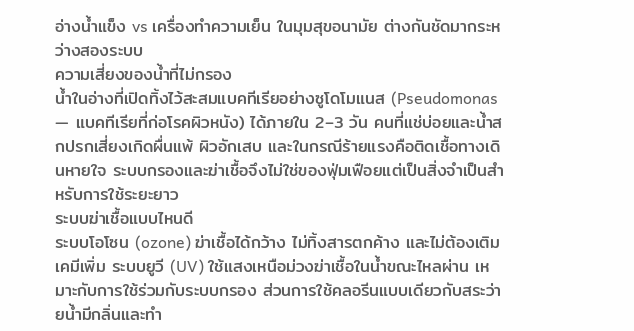อ่างน้ำแข็ง vs เครื่องทำความเย็น ในมุมสุขอนามัย ต่างกันชัดมากระหว่างสองระบบ
ความเสี่ยงของน้ำที่ไม่กรอง
น้ำในอ่างที่เปิดทิ้งไว้สะสมแบคทีเรียอย่างซูโดโมแนส (Pseudomonas — แบคทีเรียที่ก่อโรคผิวหนัง) ได้ภายใน 2–3 วัน คนที่แช่บ่อยและน้ำสกปรกเสี่ยงเกิดผื่นแพ้ ผิวอักเสบ และในกรณีร้ายแรงคือติดเชื้อทางเดินหายใจ ระบบกรองและฆ่าเชื้อจึงไม่ใช่ของฟุ่มเฟือยแต่เป็นสิ่งจำเป็นสำหรับการใช้ระยะยาว
ระบบฆ่าเชื้อแบบไหนดี
ระบบโอโซน (ozone) ฆ่าเชื้อได้กว้าง ไม่ทิ้งสารตกค้าง และไม่ต้องเติมเคมีเพิ่ม ระบบยูวี (UV) ใช้แสงเหนือม่วงฆ่าเชื้อในน้ำขณะไหลผ่าน เหมาะกับการใช้ร่วมกับระบบกรอง ส่วนการใช้คลอรีนแบบเดียวกับสระว่ายน้ำมีกลิ่นและทำ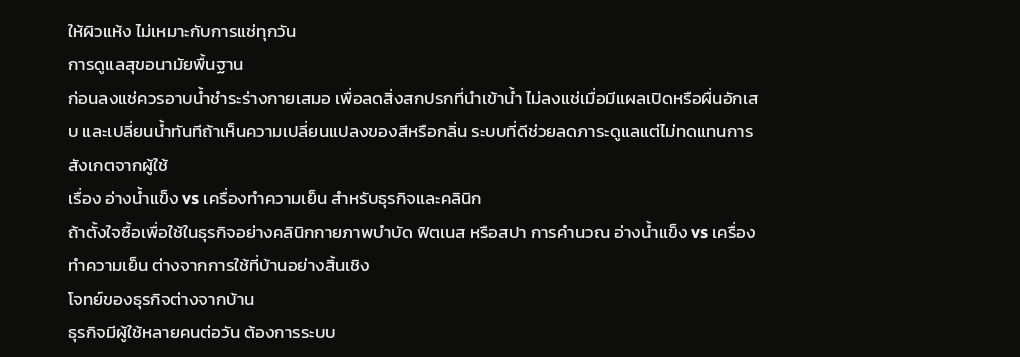ให้ผิวแห้ง ไม่เหมาะกับการแช่ทุกวัน
การดูแลสุขอนามัยพื้นฐาน
ก่อนลงแช่ควรอาบน้ำชำระร่างกายเสมอ เพื่อลดสิ่งสกปรกที่นำเข้าน้ำ ไม่ลงแช่เมื่อมีแผลเปิดหรือผื่นอักเสบ และเปลี่ยนน้ำทันทีถ้าเห็นความเปลี่ยนแปลงของสีหรือกลิ่น ระบบที่ดีช่วยลดภาระดูแลแต่ไม่ทดแทนการสังเกตจากผู้ใช้
เรื่อง อ่างน้ำแข็ง vs เครื่องทำความเย็น สำหรับธุรกิจและคลินิก
ถ้าตั้งใจซื้อเพื่อใช้ในธุรกิจอย่างคลินิกกายภาพบำบัด ฟิตเนส หรือสปา การคำนวณ อ่างน้ำแข็ง vs เครื่องทำความเย็น ต่างจากการใช้ที่บ้านอย่างสิ้นเชิง
โจทย์ของธุรกิจต่างจากบ้าน
ธุรกิจมีผู้ใช้หลายคนต่อวัน ต้องการระบบ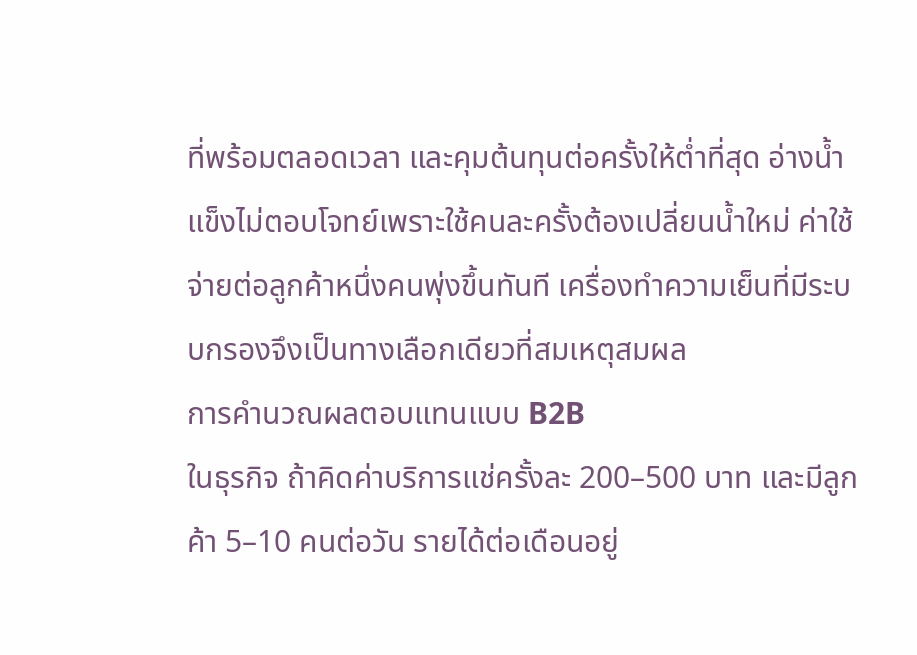ที่พร้อมตลอดเวลา และคุมต้นทุนต่อครั้งให้ต่ำที่สุด อ่างน้ำแข็งไม่ตอบโจทย์เพราะใช้คนละครั้งต้องเปลี่ยนน้ำใหม่ ค่าใช้จ่ายต่อลูกค้าหนึ่งคนพุ่งขึ้นทันที เครื่องทำความเย็นที่มีระบบกรองจึงเป็นทางเลือกเดียวที่สมเหตุสมผล
การคำนวณผลตอบแทนแบบ B2B
ในธุรกิจ ถ้าคิดค่าบริการแช่ครั้งละ 200–500 บาท และมีลูกค้า 5–10 คนต่อวัน รายได้ต่อเดือนอยู่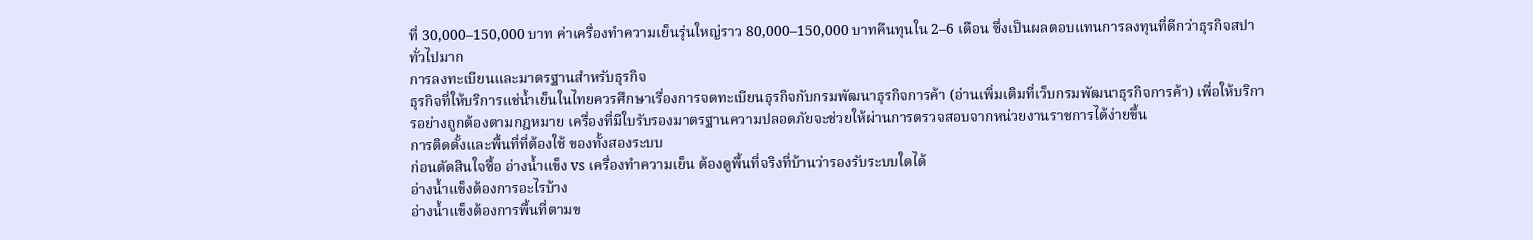ที่ 30,000–150,000 บาท ค่าเครื่องทำความเย็นรุ่นใหญ่ราว 80,000–150,000 บาทคืนทุนใน 2–6 เดือน ซึ่งเป็นผลตอบแทนการลงทุนที่ดีกว่าธุรกิจสปาทั่วไปมาก
การลงทะเบียนและมาตรฐานสำหรับธุรกิจ
ธุรกิจที่ให้บริการแช่น้ำเย็นในไทยควรศึกษาเรื่องการจดทะเบียนธุรกิจกับกรมพัฒนาธุรกิจการค้า (อ่านเพิ่มเติมที่เว็บกรมพัฒนาธุรกิจการค้า) เพื่อให้บริการอย่างถูกต้องตามกฎหมาย เครื่องที่มีใบรับรองมาตรฐานความปลอดภัยจะช่วยให้ผ่านการตรวจสอบจากหน่วยงานราชการได้ง่ายขึ้น
การติดตั้งและพื้นที่ที่ต้องใช้ ของทั้งสองระบบ
ก่อนตัดสินใจซื้อ อ่างน้ำแข็ง vs เครื่องทำความเย็น ต้องดูพื้นที่จริงที่บ้านว่ารองรับระบบใดได้
อ่างน้ำแข็งต้องการอะไรบ้าง
อ่างน้ำแข็งต้องการพื้นที่ตามข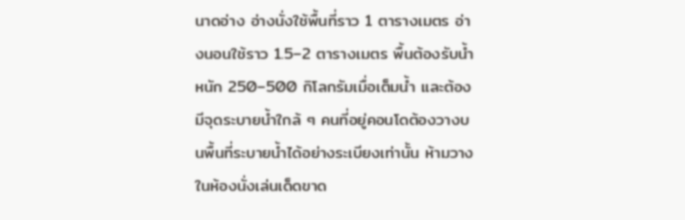นาดอ่าง อ่างนั่งใช้พื้นที่ราว 1 ตารางเมตร อ่างนอนใช้ราว 1.5–2 ตารางเมตร พื้นต้องรับน้ำหนัก 250–500 กิโลกรัมเมื่อเต็มน้ำ และต้องมีจุดระบายน้ำใกล้ ๆ คนที่อยู่คอนโดต้องวางบนพื้นที่ระบายน้ำได้อย่างระเบียงเท่านั้น ห้ามวางในห้องนั่งเล่นเด็ดขาด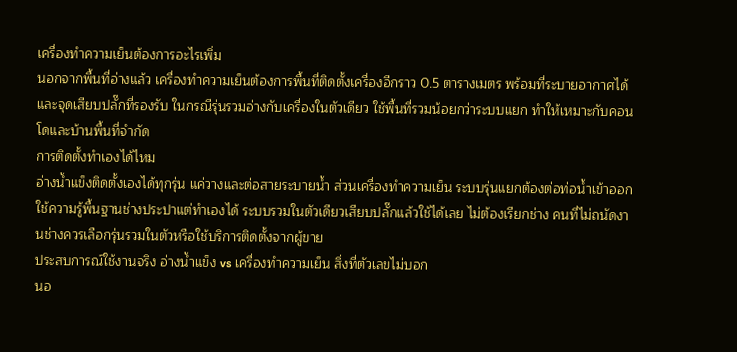เครื่องทำความเย็นต้องการอะไรเพิ่ม
นอกจากพื้นที่อ่างแล้ว เครื่องทำความเย็นต้องการพื้นที่ติดตั้งเครื่องอีกราว 0.5 ตารางเมตร พร้อมที่ระบายอากาศได้ และจุดเสียบปลั๊กที่รองรับ ในกรณีรุ่นรวมอ่างกับเครื่องในตัวเดียว ใช้พื้นที่รวมน้อยกว่าระบบแยก ทำให้เหมาะกับคอนโดและบ้านพื้นที่จำกัด
การติดตั้งทำเองได้ไหม
อ่างน้ำแข็งติดตั้งเองได้ทุกรุ่น แค่วางและต่อสายระบายน้ำ ส่วนเครื่องทำความเย็น ระบบรุ่นแยกต้องต่อท่อน้ำเข้าออก ใช้ความรู้พื้นฐานช่างประปาแต่ทำเองได้ ระบบรวมในตัวเดียวเสียบปลั๊กแล้วใช้ได้เลย ไม่ต้องเรียกช่าง คนที่ไม่ถนัดงานช่างควรเลือกรุ่นรวมในตัวหรือใช้บริการติดตั้งจากผู้ขาย
ประสบการณ์ใช้งานจริง อ่างน้ำแข็ง vs เครื่องทำความเย็น สิ่งที่ตัวเลขไม่บอก
นอ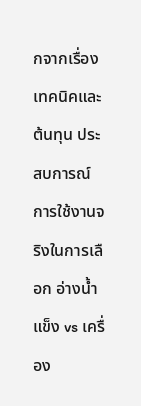กจากเรื่องเทคนิคและต้นทุน ประสบการณ์การใช้งานจริงในการเลือก อ่างน้ำแข็ง vs เครื่อง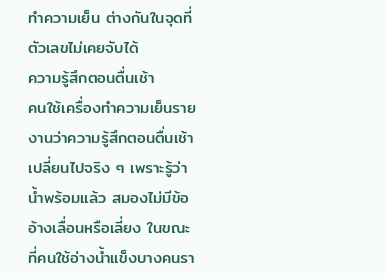ทำความเย็น ต่างกันในจุดที่ตัวเลขไม่เคยจับได้
ความรู้สึกตอนตื่นเช้า
คนใช้เครื่องทำความเย็นรายงานว่าความรู้สึกตอนตื่นเช้าเปลี่ยนไปจริง ๆ เพราะรู้ว่าน้ำพร้อมแล้ว สมองไม่มีข้ออ้างเลื่อนหรือเลี่ยง ในขณะที่คนใช้อ่างน้ำแข็งบางคนรา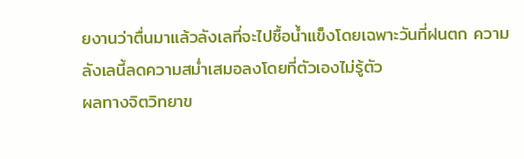ยงานว่าตื่นมาแล้วลังเลที่จะไปซื้อน้ำแข็งโดยเฉพาะวันที่ฝนตก ความลังเลนี้ลดความสม่ำเสมอลงโดยที่ตัวเองไม่รู้ตัว
ผลทางจิตวิทยาข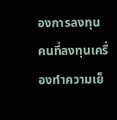องการลงทุน
คนที่ลงทุนเครื่องทำความเย็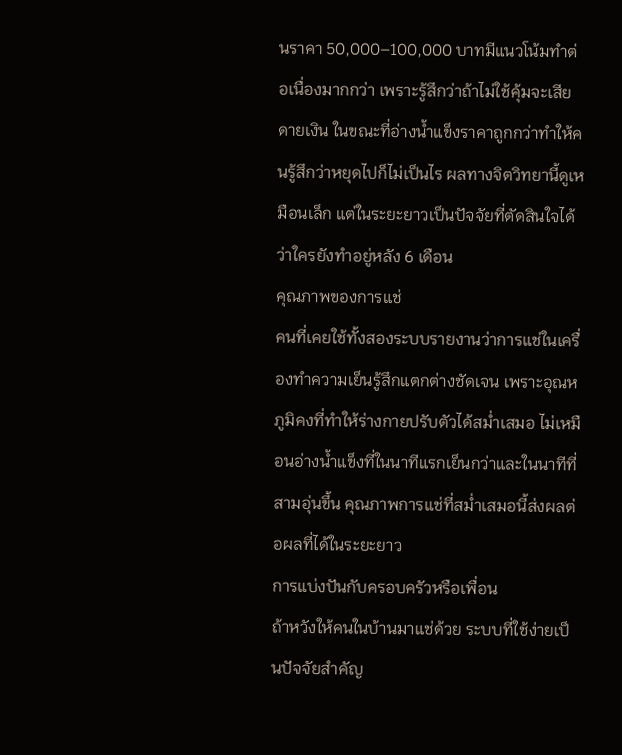นราคา 50,000–100,000 บาทมีแนวโน้มทำต่อเนื่องมากกว่า เพราะรู้สึกว่าถ้าไม่ใช้คุ้มจะเสียดายเงิน ในขณะที่อ่างน้ำแข็งราคาถูกกว่าทำให้คนรู้สึกว่าหยุดไปก็ไม่เป็นไร ผลทางจิตวิทยานี้ดูเหมือนเล็ก แต่ในระยะยาวเป็นปัจจัยที่ตัดสินใจได้ว่าใครยังทำอยู่หลัง 6 เดือน
คุณภาพของการแช่
คนที่เคยใช้ทั้งสองระบบรายงานว่าการแช่ในเครื่องทำความเย็นรู้สึกแตกต่างชัดเจน เพราะอุณหภูมิคงที่ทำให้ร่างกายปรับตัวได้สม่ำเสมอ ไม่เหมือนอ่างน้ำแข็งที่ในนาทีแรกเย็นกว่าและในนาทีที่สามอุ่นขึ้น คุณภาพการแช่ที่สม่ำเสมอนี้ส่งผลต่อผลที่ได้ในระยะยาว
การแบ่งปันกับครอบครัวหรือเพื่อน
ถ้าหวังให้คนในบ้านมาแช่ด้วย ระบบที่ใช้ง่ายเป็นปัจจัยสำคัญ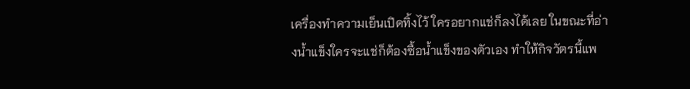เครื่องทำความเย็นเปิดทิ้งไว้ ใครอยากแช่ก็ลงได้เลย ในขณะที่อ่างน้ำแข็งใครจะแช่ก็ต้องซื้อน้ำแข็งของตัวเอง ทำให้กิจวัตรนี้แพ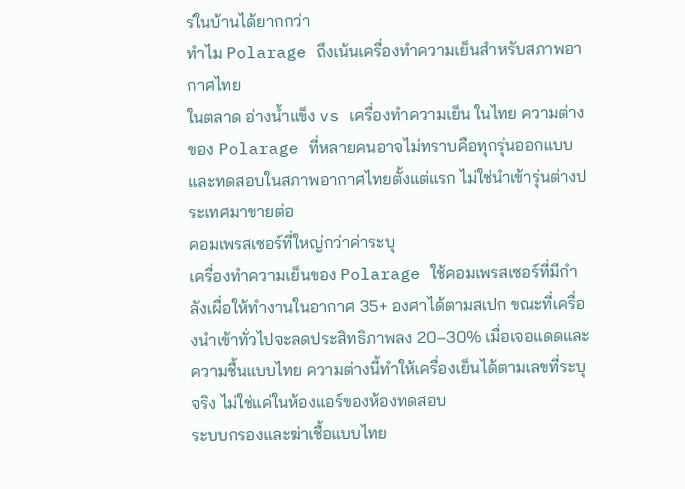ร่ในบ้านได้ยากกว่า
ทำไม Polarage ถึงเน้นเครื่องทำความเย็นสำหรับสภาพอากาศไทย
ในตลาด อ่างน้ำแข็ง vs เครื่องทำความเย็น ในไทย ความต่างของ Polarage ที่หลายคนอาจไม่ทราบคือทุกรุ่นออกแบบและทดสอบในสภาพอากาศไทยตั้งแต่แรก ไม่ใช่นำเข้ารุ่นต่างประเทศมาขายต่อ
คอมเพรสเซอร์ที่ใหญ่กว่าค่าระบุ
เครื่องทำความเย็นของ Polarage ใช้คอมเพรสเซอร์ที่มีกำลังเผื่อให้ทำงานในอากาศ 35+ องศาได้ตามสเปก ขณะที่เครื่องนำเข้าทั่วไปจะลดประสิทธิภาพลง 20–30% เมื่อเจอแดดและความชื้นแบบไทย ความต่างนี้ทำให้เครื่องเย็นได้ตามเลขที่ระบุจริง ไม่ใช่แค่ในห้องแอร์ของห้องทดสอบ
ระบบกรองและฆ่าเชื้อแบบไทย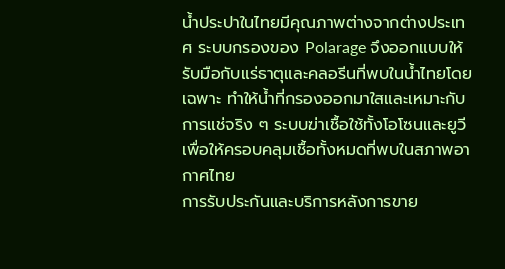น้ำประปาในไทยมีคุณภาพต่างจากต่างประเทศ ระบบกรองของ Polarage จึงออกแบบให้รับมือกับแร่ธาตุและคลอรีนที่พบในน้ำไทยโดยเฉพาะ ทำให้น้ำที่กรองออกมาใสและเหมาะกับการแช่จริง ๆ ระบบฆ่าเชื้อใช้ทั้งโอโซนและยูวีเพื่อให้ครอบคลุมเชื้อทั้งหมดที่พบในสภาพอากาศไทย
การรับประกันและบริการหลังการขาย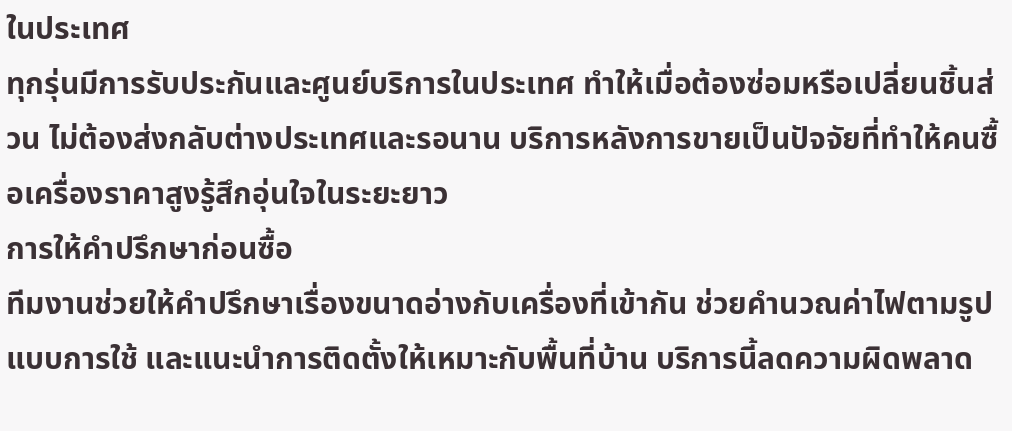ในประเทศ
ทุกรุ่นมีการรับประกันและศูนย์บริการในประเทศ ทำให้เมื่อต้องซ่อมหรือเปลี่ยนชิ้นส่วน ไม่ต้องส่งกลับต่างประเทศและรอนาน บริการหลังการขายเป็นปัจจัยที่ทำให้คนซื้อเครื่องราคาสูงรู้สึกอุ่นใจในระยะยาว
การให้คำปรึกษาก่อนซื้อ
ทีมงานช่วยให้คำปรึกษาเรื่องขนาดอ่างกับเครื่องที่เข้ากัน ช่วยคำนวณค่าไฟตามรูปแบบการใช้ และแนะนำการติดตั้งให้เหมาะกับพื้นที่บ้าน บริการนี้ลดความผิดพลาด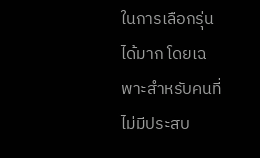ในการเลือกรุ่นได้มาก โดยเฉพาะสำหรับคนที่ไม่มีประสบ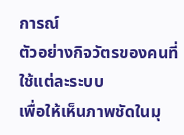การณ์
ตัวอย่างกิจวัตรของคนที่ใช้แต่ละระบบ
เพื่อให้เห็นภาพชัดในมุ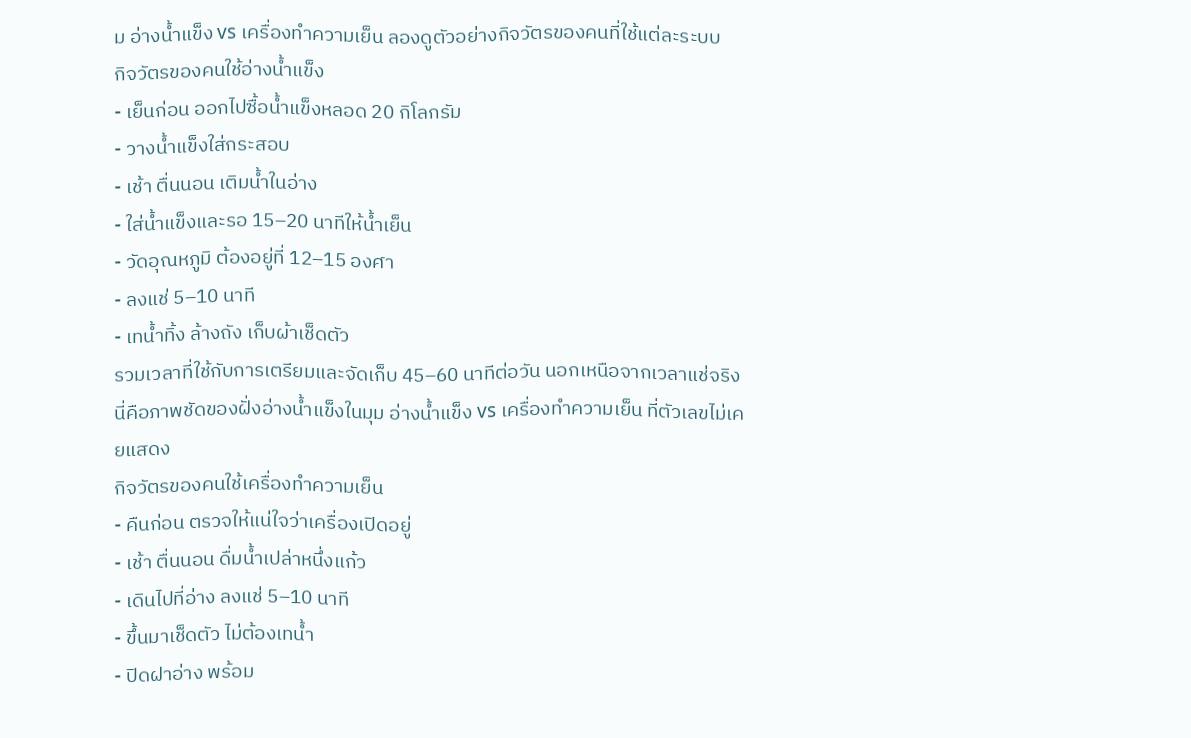ม อ่างน้ำแข็ง vs เครื่องทำความเย็น ลองดูตัวอย่างกิจวัตรของคนที่ใช้แต่ละระบบ
กิจวัตรของคนใช้อ่างน้ำแข็ง
- เย็นก่อน ออกไปซื้อน้ำแข็งหลอด 20 กิโลกรัม
- วางน้ำแข็งใส่กระสอบ
- เช้า ตื่นนอน เติมน้ำในอ่าง
- ใส่น้ำแข็งและรอ 15–20 นาทีให้น้ำเย็น
- วัดอุณหภูมิ ต้องอยู่ที่ 12–15 องศา
- ลงแช่ 5–10 นาที
- เทน้ำทิ้ง ล้างถัง เก็บผ้าเช็ดตัว
รวมเวลาที่ใช้กับการเตรียมและจัดเก็บ 45–60 นาทีต่อวัน นอกเหนือจากเวลาแช่จริง นี่คือภาพชัดของฝั่งอ่างน้ำแข็งในมุม อ่างน้ำแข็ง vs เครื่องทำความเย็น ที่ตัวเลขไม่เคยแสดง
กิจวัตรของคนใช้เครื่องทำความเย็น
- คืนก่อน ตรวจให้แน่ใจว่าเครื่องเปิดอยู่
- เช้า ตื่นนอน ดื่มน้ำเปล่าหนึ่งแก้ว
- เดินไปที่อ่าง ลงแช่ 5–10 นาที
- ขึ้นมาเช็ดตัว ไม่ต้องเทน้ำ
- ปิดฝาอ่าง พร้อม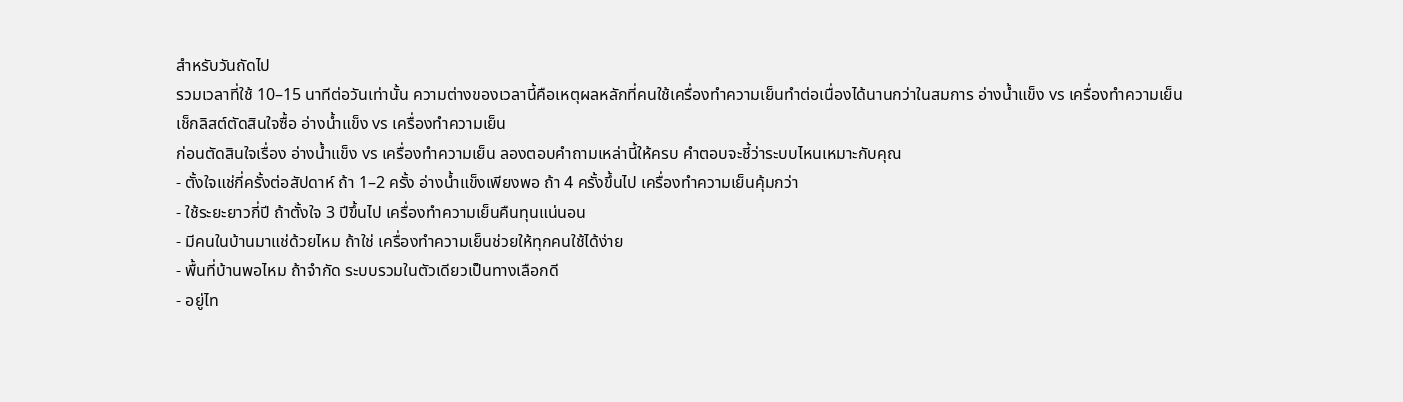สำหรับวันถัดไป
รวมเวลาที่ใช้ 10–15 นาทีต่อวันเท่านั้น ความต่างของเวลานี้คือเหตุผลหลักที่คนใช้เครื่องทำความเย็นทำต่อเนื่องได้นานกว่าในสมการ อ่างน้ำแข็ง vs เครื่องทำความเย็น
เช็กลิสต์ตัดสินใจซื้อ อ่างน้ำแข็ง vs เครื่องทำความเย็น
ก่อนตัดสินใจเรื่อง อ่างน้ำแข็ง vs เครื่องทำความเย็น ลองตอบคำถามเหล่านี้ให้ครบ คำตอบจะชี้ว่าระบบไหนเหมาะกับคุณ
- ตั้งใจแช่กี่ครั้งต่อสัปดาห์ ถ้า 1–2 ครั้ง อ่างน้ำแข็งเพียงพอ ถ้า 4 ครั้งขึ้นไป เครื่องทำความเย็นคุ้มกว่า
- ใช้ระยะยาวกี่ปี ถ้าตั้งใจ 3 ปีขึ้นไป เครื่องทำความเย็นคืนทุนแน่นอน
- มีคนในบ้านมาแช่ด้วยไหม ถ้าใช่ เครื่องทำความเย็นช่วยให้ทุกคนใช้ได้ง่าย
- พื้นที่บ้านพอไหม ถ้าจำกัด ระบบรวมในตัวเดียวเป็นทางเลือกดี
- อยู่ไท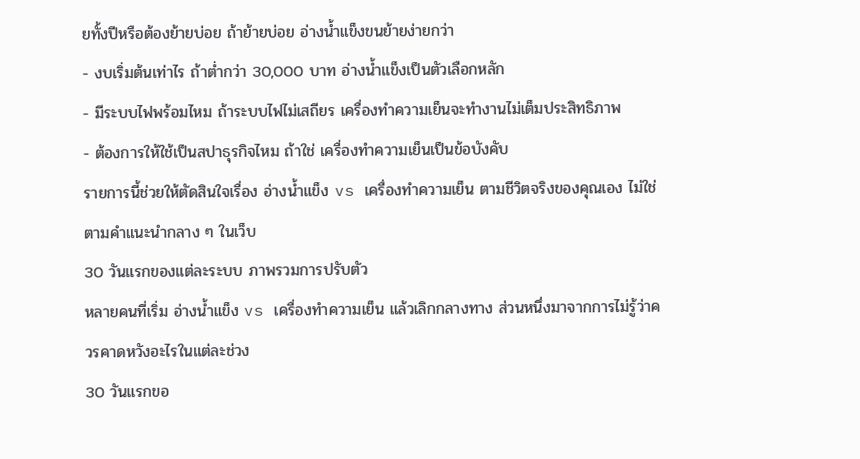ยทั้งปีหรือต้องย้ายบ่อย ถ้าย้ายบ่อย อ่างน้ำแข็งขนย้ายง่ายกว่า
- งบเริ่มต้นเท่าไร ถ้าต่ำกว่า 30,000 บาท อ่างน้ำแข็งเป็นตัวเลือกหลัก
- มีระบบไฟพร้อมไหม ถ้าระบบไฟไม่เสถียร เครื่องทำความเย็นจะทำงานไม่เต็มประสิทธิภาพ
- ต้องการให้ใช้เป็นสปาธุรกิจไหม ถ้าใช่ เครื่องทำความเย็นเป็นข้อบังคับ
รายการนี้ช่วยให้ตัดสินใจเรื่อง อ่างน้ำแข็ง vs เครื่องทำความเย็น ตามชีวิตจริงของคุณเอง ไม่ใช่ตามคำแนะนำกลาง ๆ ในเว็บ
30 วันแรกของแต่ละระบบ ภาพรวมการปรับตัว
หลายคนที่เริ่ม อ่างน้ำแข็ง vs เครื่องทำความเย็น แล้วเลิกกลางทาง ส่วนหนึ่งมาจากการไม่รู้ว่าควรคาดหวังอะไรในแต่ละช่วง
30 วันแรกขอ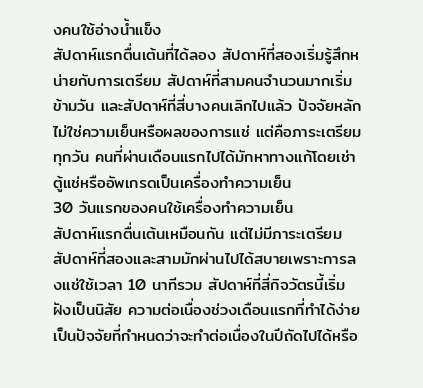งคนใช้อ่างน้ำแข็ง
สัปดาห์แรกตื่นเต้นที่ได้ลอง สัปดาห์ที่สองเริ่มรู้สึกหน่ายกับการเตรียม สัปดาห์ที่สามคนจำนวนมากเริ่มข้ามวัน และสัปดาห์ที่สี่บางคนเลิกไปแล้ว ปัจจัยหลักไม่ใช่ความเย็นหรือผลของการแช่ แต่คือภาระเตรียมทุกวัน คนที่ผ่านเดือนแรกไปได้มักหาทางแก้โดยเช่าตู้แช่หรืออัพเกรดเป็นเครื่องทำความเย็น
30 วันแรกของคนใช้เครื่องทำความเย็น
สัปดาห์แรกตื่นเต้นเหมือนกัน แต่ไม่มีภาระเตรียม สัปดาห์ที่สองและสามมักผ่านไปได้สบายเพราะการลงแช่ใช้เวลา 10 นาทีรวม สัปดาห์ที่สี่กิจวัตรนี้เริ่มฝังเป็นนิสัย ความต่อเนื่องช่วงเดือนแรกที่ทำได้ง่ายเป็นปัจจัยที่กำหนดว่าจะทำต่อเนื่องในปีถัดไปได้หรือ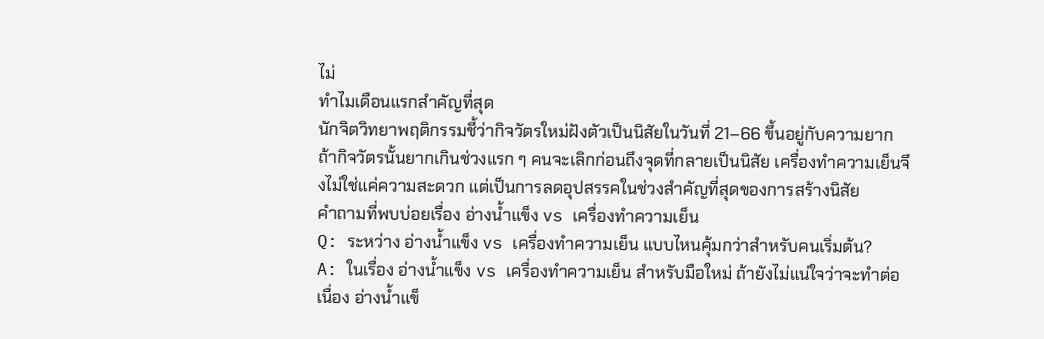ไม่
ทำไมเดือนแรกสำคัญที่สุด
นักจิตวิทยาพฤติกรรมชี้ว่ากิจวัตรใหม่ฝังตัวเป็นนิสัยในวันที่ 21–66 ขึ้นอยู่กับความยาก ถ้ากิจวัตรนั้นยากเกินช่วงแรก ๆ คนจะเลิกก่อนถึงจุดที่กลายเป็นนิสัย เครื่องทำความเย็นจึงไม่ใช่แค่ความสะดวก แต่เป็นการลดอุปสรรคในช่วงสำคัญที่สุดของการสร้างนิสัย
คำถามที่พบบ่อยเรื่อง อ่างน้ำแข็ง vs เครื่องทำความเย็น
Q: ระหว่าง อ่างน้ำแข็ง vs เครื่องทำความเย็น แบบไหนคุ้มกว่าสำหรับคนเริ่มต้น?
A: ในเรื่อง อ่างน้ำแข็ง vs เครื่องทำความเย็น สำหรับมือใหม่ ถ้ายังไม่แน่ใจว่าจะทำต่อเนื่อง อ่างน้ำแข็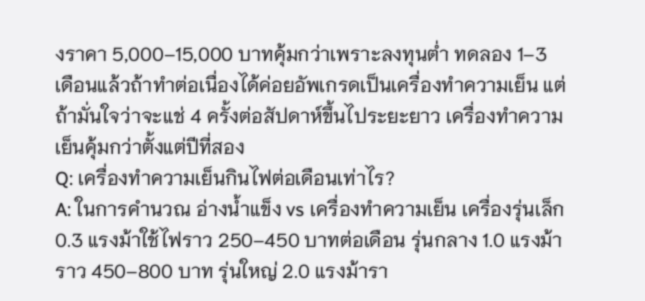งราคา 5,000–15,000 บาทคุ้มกว่าเพราะลงทุนต่ำ ทดลอง 1–3 เดือนแล้วถ้าทำต่อเนื่องได้ค่อยอัพเกรดเป็นเครื่องทำความเย็น แต่ถ้ามั่นใจว่าจะแช่ 4 ครั้งต่อสัปดาห์ขึ้นไประยะยาว เครื่องทำความเย็นคุ้มกว่าตั้งแต่ปีที่สอง
Q: เครื่องทำความเย็นกินไฟต่อเดือนเท่าไร?
A: ในการคำนวณ อ่างน้ำแข็ง vs เครื่องทำความเย็น เครื่องรุ่นเล็ก 0.3 แรงม้าใช้ไฟราว 250–450 บาทต่อเดือน รุ่นกลาง 1.0 แรงม้าราว 450–800 บาท รุ่นใหญ่ 2.0 แรงม้ารา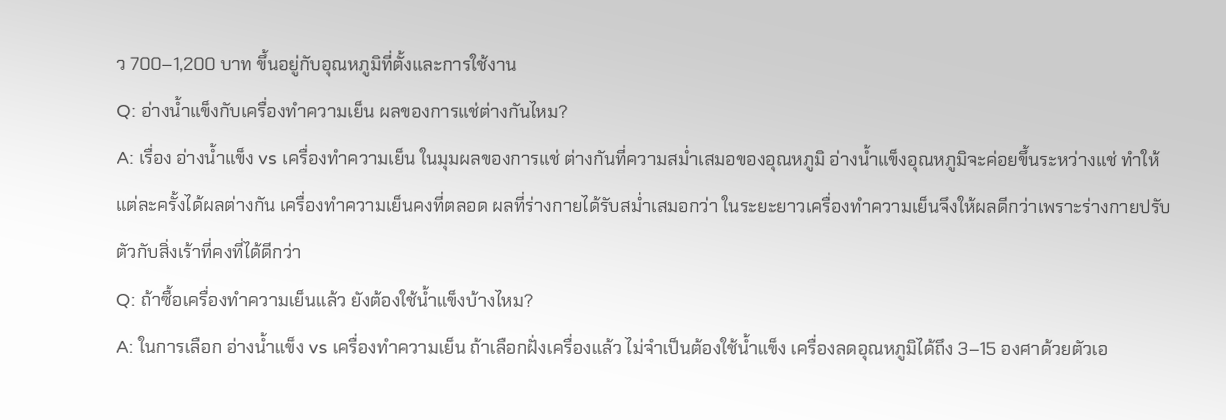ว 700–1,200 บาท ขึ้นอยู่กับอุณหภูมิที่ตั้งและการใช้งาน
Q: อ่างน้ำแข็งกับเครื่องทำความเย็น ผลของการแช่ต่างกันไหม?
A: เรื่อง อ่างน้ำแข็ง vs เครื่องทำความเย็น ในมุมผลของการแช่ ต่างกันที่ความสม่ำเสมอของอุณหภูมิ อ่างน้ำแข็งอุณหภูมิจะค่อยขึ้นระหว่างแช่ ทำให้แต่ละครั้งได้ผลต่างกัน เครื่องทำความเย็นคงที่ตลอด ผลที่ร่างกายได้รับสม่ำเสมอกว่า ในระยะยาวเครื่องทำความเย็นจึงให้ผลดีกว่าเพราะร่างกายปรับตัวกับสิ่งเร้าที่คงที่ได้ดีกว่า
Q: ถ้าซื้อเครื่องทำความเย็นแล้ว ยังต้องใช้น้ำแข็งบ้างไหม?
A: ในการเลือก อ่างน้ำแข็ง vs เครื่องทำความเย็น ถ้าเลือกฝั่งเครื่องแล้ว ไม่จำเป็นต้องใช้น้ำแข็ง เครื่องลดอุณหภูมิได้ถึง 3–15 องศาด้วยตัวเอ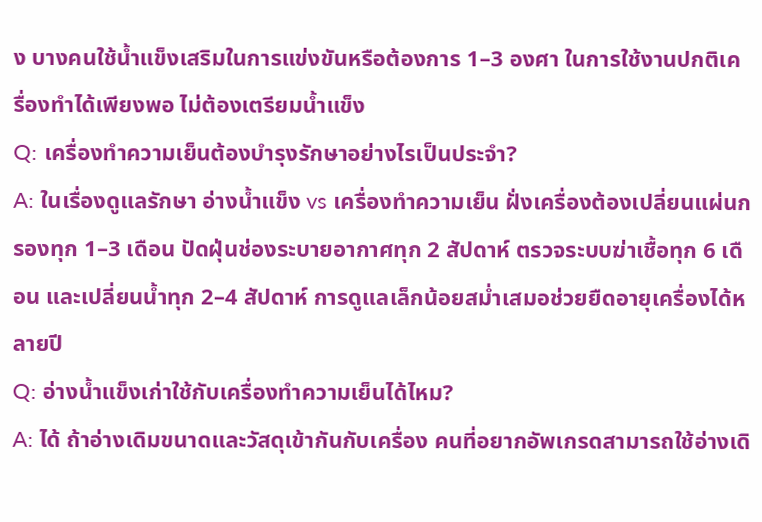ง บางคนใช้น้ำแข็งเสริมในการแข่งขันหรือต้องการ 1–3 องศา ในการใช้งานปกติเครื่องทำได้เพียงพอ ไม่ต้องเตรียมน้ำแข็ง
Q: เครื่องทำความเย็นต้องบำรุงรักษาอย่างไรเป็นประจำ?
A: ในเรื่องดูแลรักษา อ่างน้ำแข็ง vs เครื่องทำความเย็น ฝั่งเครื่องต้องเปลี่ยนแผ่นกรองทุก 1–3 เดือน ปัดฝุ่นช่องระบายอากาศทุก 2 สัปดาห์ ตรวจระบบฆ่าเชื้อทุก 6 เดือน และเปลี่ยนน้ำทุก 2–4 สัปดาห์ การดูแลเล็กน้อยสม่ำเสมอช่วยยืดอายุเครื่องได้หลายปี
Q: อ่างน้ำแข็งเก่าใช้กับเครื่องทำความเย็นได้ไหม?
A: ได้ ถ้าอ่างเดิมขนาดและวัสดุเข้ากันกับเครื่อง คนที่อยากอัพเกรดสามารถใช้อ่างเดิ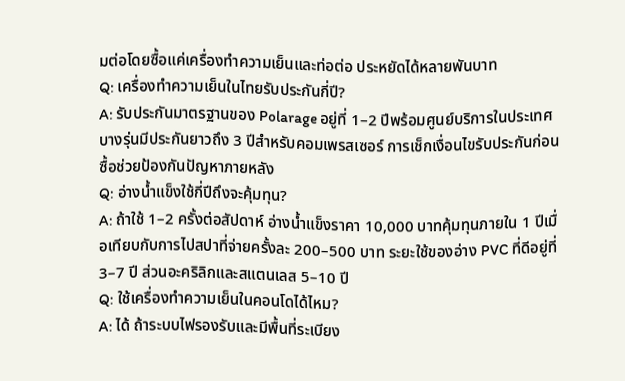มต่อโดยซื้อแค่เครื่องทำความเย็นและท่อต่อ ประหยัดได้หลายพันบาท
Q: เครื่องทำความเย็นในไทยรับประกันกี่ปี?
A: รับประกันมาตรฐานของ Polarage อยู่ที่ 1–2 ปีพร้อมศูนย์บริการในประเทศ บางรุ่นมีประกันยาวถึง 3 ปีสำหรับคอมเพรสเซอร์ การเช็กเงื่อนไขรับประกันก่อนซื้อช่วยป้องกันปัญหาภายหลัง
Q: อ่างน้ำแข็งใช้กี่ปีถึงจะคุ้มทุน?
A: ถ้าใช้ 1–2 ครั้งต่อสัปดาห์ อ่างน้ำแข็งราคา 10,000 บาทคุ้มทุนภายใน 1 ปีเมื่อเทียบกับการไปสปาที่จ่ายครั้งละ 200–500 บาท ระยะใช้ของอ่าง PVC ที่ดีอยู่ที่ 3–7 ปี ส่วนอะคริลิกและสแตนเลส 5–10 ปี
Q: ใช้เครื่องทำความเย็นในคอนโดได้ไหม?
A: ได้ ถ้าระบบไฟรองรับและมีพื้นที่ระเบียง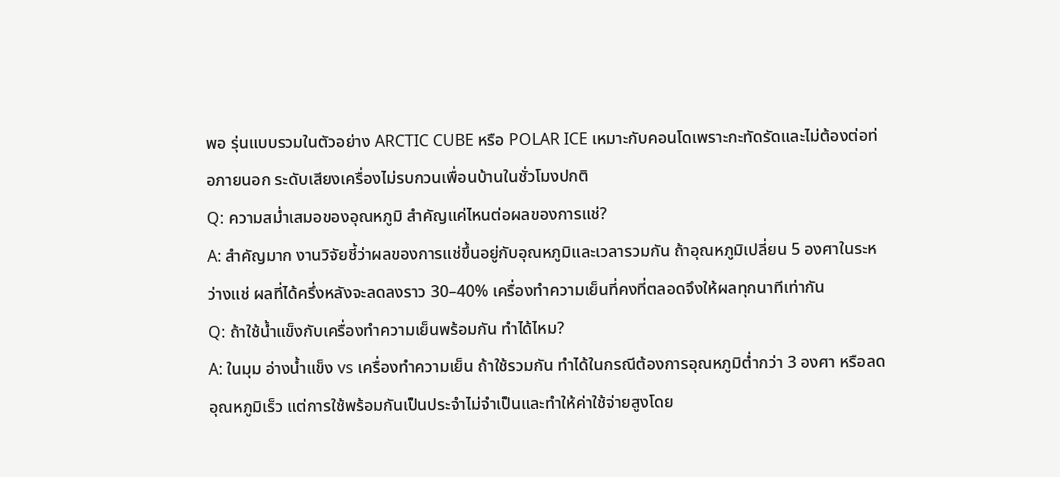พอ รุ่นแบบรวมในตัวอย่าง ARCTIC CUBE หรือ POLAR ICE เหมาะกับคอนโดเพราะกะทัดรัดและไม่ต้องต่อท่อภายนอก ระดับเสียงเครื่องไม่รบกวนเพื่อนบ้านในชั่วโมงปกติ
Q: ความสม่ำเสมอของอุณหภูมิ สำคัญแค่ไหนต่อผลของการแช่?
A: สำคัญมาก งานวิจัยชี้ว่าผลของการแช่ขึ้นอยู่กับอุณหภูมิและเวลารวมกัน ถ้าอุณหภูมิเปลี่ยน 5 องศาในระหว่างแช่ ผลที่ได้ครึ่งหลังจะลดลงราว 30–40% เครื่องทำความเย็นที่คงที่ตลอดจึงให้ผลทุกนาทีเท่ากัน
Q: ถ้าใช้น้ำแข็งกับเครื่องทำความเย็นพร้อมกัน ทำได้ไหม?
A: ในมุม อ่างน้ำแข็ง vs เครื่องทำความเย็น ถ้าใช้รวมกัน ทำได้ในกรณีต้องการอุณหภูมิต่ำกว่า 3 องศา หรือลดอุณหภูมิเร็ว แต่การใช้พร้อมกันเป็นประจำไม่จำเป็นและทำให้ค่าใช้จ่ายสูงโดย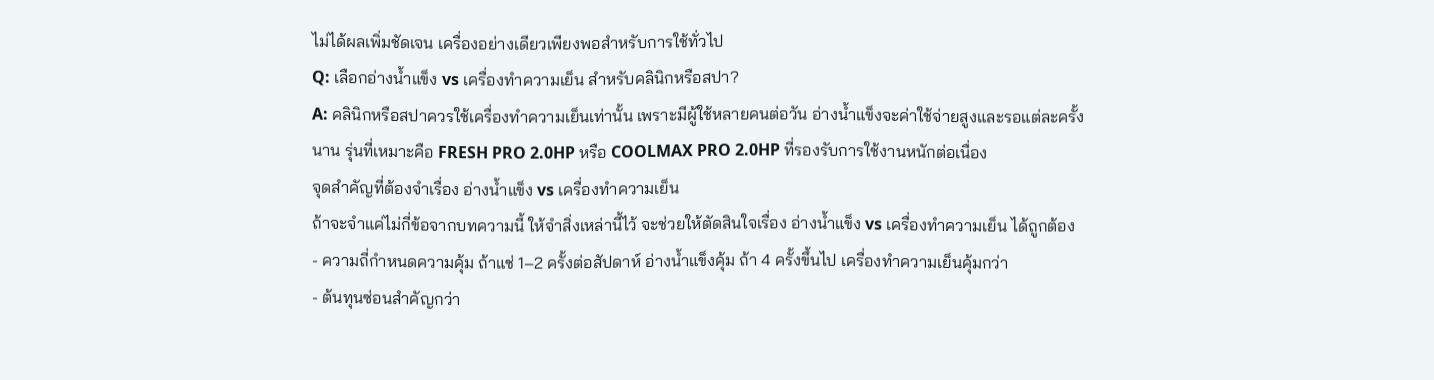ไม่ได้ผลเพิ่มชัดเจน เครื่องอย่างเดียวเพียงพอสำหรับการใช้ทั่วไป
Q: เลือกอ่างน้ำแข็ง vs เครื่องทำความเย็น สำหรับคลินิกหรือสปา?
A: คลินิกหรือสปาควรใช้เครื่องทำความเย็นเท่านั้น เพราะมีผู้ใช้หลายคนต่อวัน อ่างน้ำแข็งจะค่าใช้จ่ายสูงและรอแต่ละครั้งนาน รุ่นที่เหมาะคือ FRESH PRO 2.0HP หรือ COOLMAX PRO 2.0HP ที่รองรับการใช้งานหนักต่อเนื่อง
จุดสำคัญที่ต้องจำเรื่อง อ่างน้ำแข็ง vs เครื่องทำความเย็น
ถ้าจะจำแค่ไม่กี่ข้อจากบทความนี้ ให้จำสิ่งเหล่านี้ไว้ จะช่วยให้ตัดสินใจเรื่อง อ่างน้ำแข็ง vs เครื่องทำความเย็น ได้ถูกต้อง
- ความถี่กำหนดความคุ้ม ถ้าแช่ 1–2 ครั้งต่อสัปดาห์ อ่างน้ำแข็งคุ้ม ถ้า 4 ครั้งขึ้นไป เครื่องทำความเย็นคุ้มกว่า
- ต้นทุนซ่อนสำคัญกว่า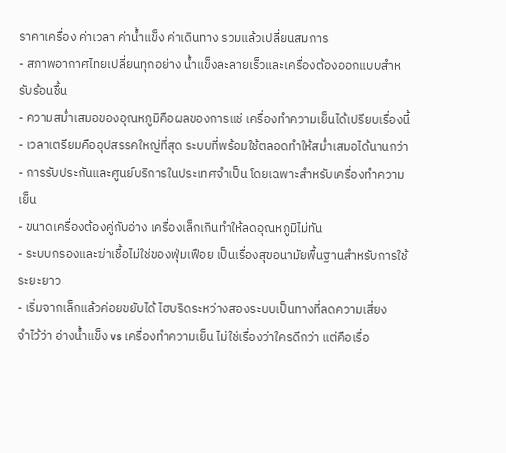ราคาเครื่อง ค่าเวลา ค่าน้ำแข็ง ค่าเดินทาง รวมแล้วเปลี่ยนสมการ
- สภาพอากาศไทยเปลี่ยนทุกอย่าง น้ำแข็งละลายเร็วและเครื่องต้องออกแบบสำหรับร้อนชื้น
- ความสม่ำเสมอของอุณหภูมิคือผลของการแช่ เครื่องทำความเย็นได้เปรียบเรื่องนี้
- เวลาเตรียมคืออุปสรรคใหญ่ที่สุด ระบบที่พร้อมใช้ตลอดทำให้สม่ำเสมอได้นานกว่า
- การรับประกันและศูนย์บริการในประเทศจำเป็น โดยเฉพาะสำหรับเครื่องทำความเย็น
- ขนาดเครื่องต้องคู่กับอ่าง เครื่องเล็กเกินทำให้ลดอุณหภูมิไม่ทัน
- ระบบกรองและฆ่าเชื้อไม่ใช่ของฟุ่มเฟือย เป็นเรื่องสุขอนามัยพื้นฐานสำหรับการใช้ระยะยาว
- เริ่มจากเล็กแล้วค่อยขยับได้ ไฮบริดระหว่างสองระบบเป็นทางที่ลดความเสี่ยง
จำไว้ว่า อ่างน้ำแข็ง vs เครื่องทำความเย็น ไม่ใช่เรื่องว่าใครดีกว่า แต่คือเรื่อ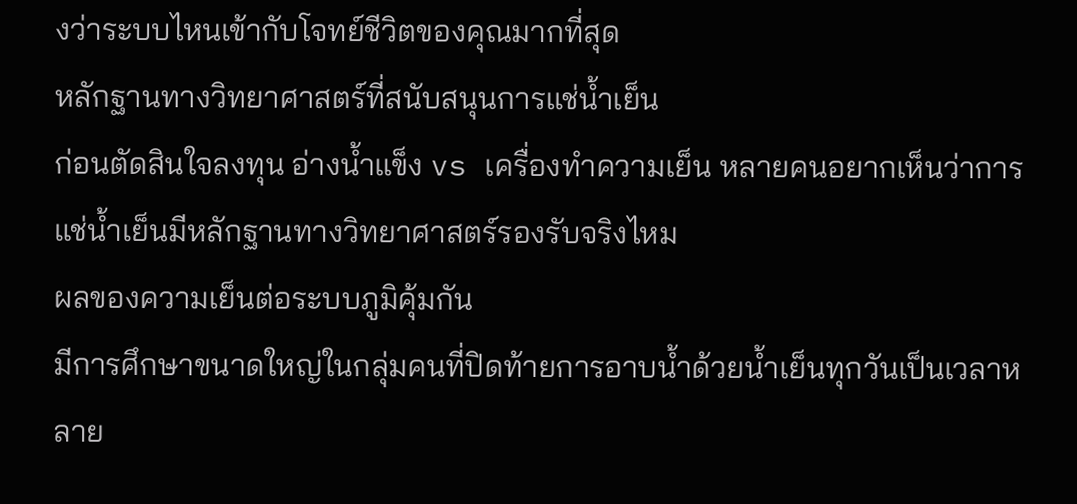งว่าระบบไหนเข้ากับโจทย์ชีวิตของคุณมากที่สุด
หลักฐานทางวิทยาศาสตร์ที่สนับสนุนการแช่น้ำเย็น
ก่อนตัดสินใจลงทุน อ่างน้ำแข็ง vs เครื่องทำความเย็น หลายคนอยากเห็นว่าการแช่น้ำเย็นมีหลักฐานทางวิทยาศาสตร์รองรับจริงไหม
ผลของความเย็นต่อระบบภูมิคุ้มกัน
มีการศึกษาขนาดใหญ่ในกลุ่มคนที่ปิดท้ายการอาบน้ำด้วยน้ำเย็นทุกวันเป็นเวลาหลาย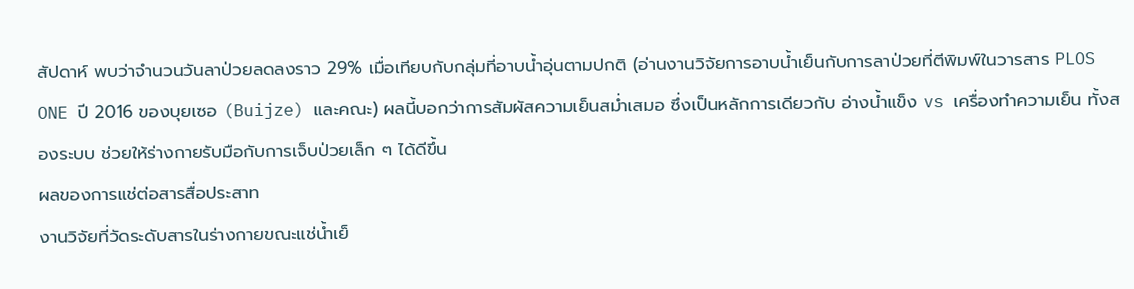สัปดาห์ พบว่าจำนวนวันลาป่วยลดลงราว 29% เมื่อเทียบกับกลุ่มที่อาบน้ำอุ่นตามปกติ (อ่านงานวิจัยการอาบน้ำเย็นกับการลาป่วยที่ตีพิมพ์ในวารสาร PLOS ONE ปี 2016 ของบุยเซอ (Buijze) และคณะ) ผลนี้บอกว่าการสัมผัสความเย็นสม่ำเสมอ ซึ่งเป็นหลักการเดียวกับ อ่างน้ำแข็ง vs เครื่องทำความเย็น ทั้งสองระบบ ช่วยให้ร่างกายรับมือกับการเจ็บป่วยเล็ก ๆ ได้ดีขึ้น
ผลของการแช่ต่อสารสื่อประสาท
งานวิจัยที่วัดระดับสารในร่างกายขณะแช่น้ำเย็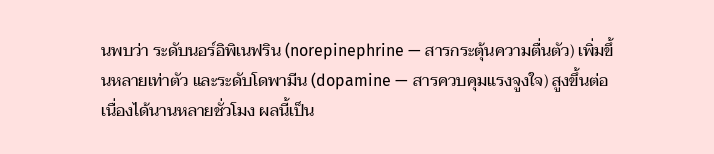นพบว่า ระดับนอร์อิพิเนฟริน (norepinephrine — สารกระตุ้นความตื่นตัว) เพิ่มขึ้นหลายเท่าตัว และระดับโดพามีน (dopamine — สารควบคุมแรงจูงใจ) สูงขึ้นต่อเนื่องได้นานหลายชั่วโมง ผลนี้เป็น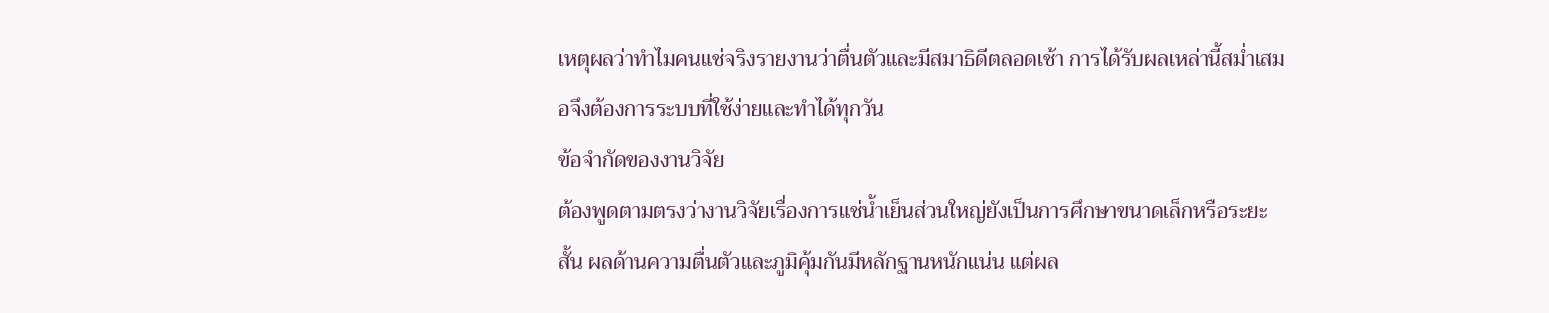เหตุผลว่าทำไมคนแช่จริงรายงานว่าตื่นตัวและมีสมาธิดีตลอดเช้า การได้รับผลเหล่านี้สม่ำเสมอจึงต้องการระบบที่ใช้ง่ายและทำได้ทุกวัน
ข้อจำกัดของงานวิจัย
ต้องพูดตามตรงว่างานวิจัยเรื่องการแช่น้ำเย็นส่วนใหญ่ยังเป็นการศึกษาขนาดเล็กหรือระยะสั้น ผลด้านความตื่นตัวและภูมิคุ้มกันมีหลักฐานหนักแน่น แต่ผล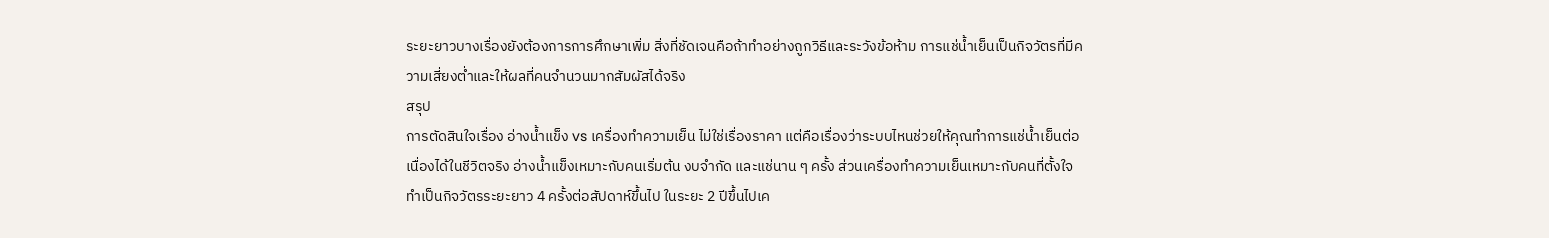ระยะยาวบางเรื่องยังต้องการการศึกษาเพิ่ม สิ่งที่ชัดเจนคือถ้าทำอย่างถูกวิธีและระวังข้อห้าม การแช่น้ำเย็นเป็นกิจวัตรที่มีความเสี่ยงต่ำและให้ผลที่คนจำนวนมากสัมผัสได้จริง
สรุป
การตัดสินใจเรื่อง อ่างน้ำแข็ง vs เครื่องทำความเย็น ไม่ใช่เรื่องราคา แต่คือเรื่องว่าระบบไหนช่วยให้คุณทำการแช่น้ำเย็นต่อเนื่องได้ในชีวิตจริง อ่างน้ำแข็งเหมาะกับคนเริ่มต้น งบจำกัด และแช่นาน ๆ ครั้ง ส่วนเครื่องทำความเย็นเหมาะกับคนที่ตั้งใจทำเป็นกิจวัตรระยะยาว 4 ครั้งต่อสัปดาห์ขึ้นไป ในระยะ 2 ปีขึ้นไปเค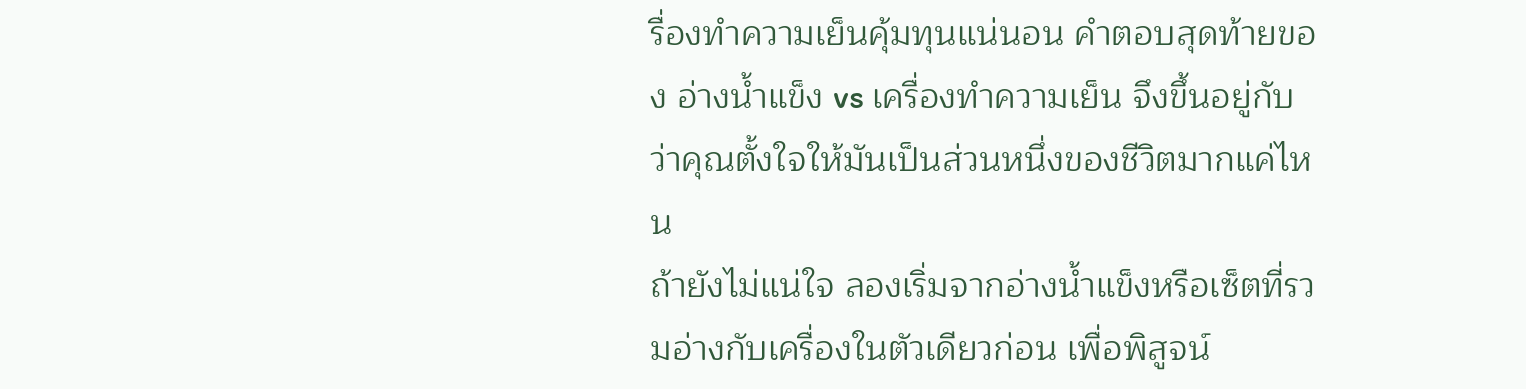รื่องทำความเย็นคุ้มทุนแน่นอน คำตอบสุดท้ายของ อ่างน้ำแข็ง vs เครื่องทำความเย็น จึงขึ้นอยู่กับว่าคุณตั้งใจให้มันเป็นส่วนหนึ่งของชีวิตมากแค่ไหน
ถ้ายังไม่แน่ใจ ลองเริ่มจากอ่างน้ำแข็งหรือเซ็ตที่รวมอ่างกับเครื่องในตัวเดียวก่อน เพื่อพิสูจน์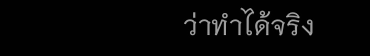ว่าทำได้จริง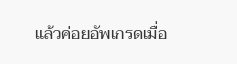แล้วค่อยอัพเกรดเมื่อ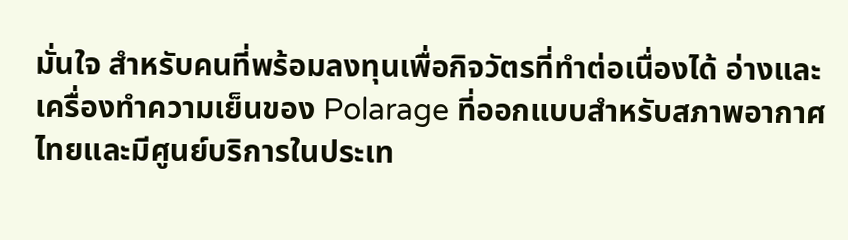มั่นใจ สำหรับคนที่พร้อมลงทุนเพื่อกิจวัตรที่ทำต่อเนื่องได้ อ่างและเครื่องทำความเย็นของ Polarage ที่ออกแบบสำหรับสภาพอากาศไทยและมีศูนย์บริการในประเท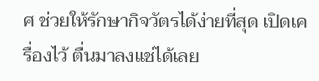ศ ช่วยให้รักษากิจวัตรได้ง่ายที่สุด เปิดเครื่องไว้ ตื่นมาลงแช่ได้เลย